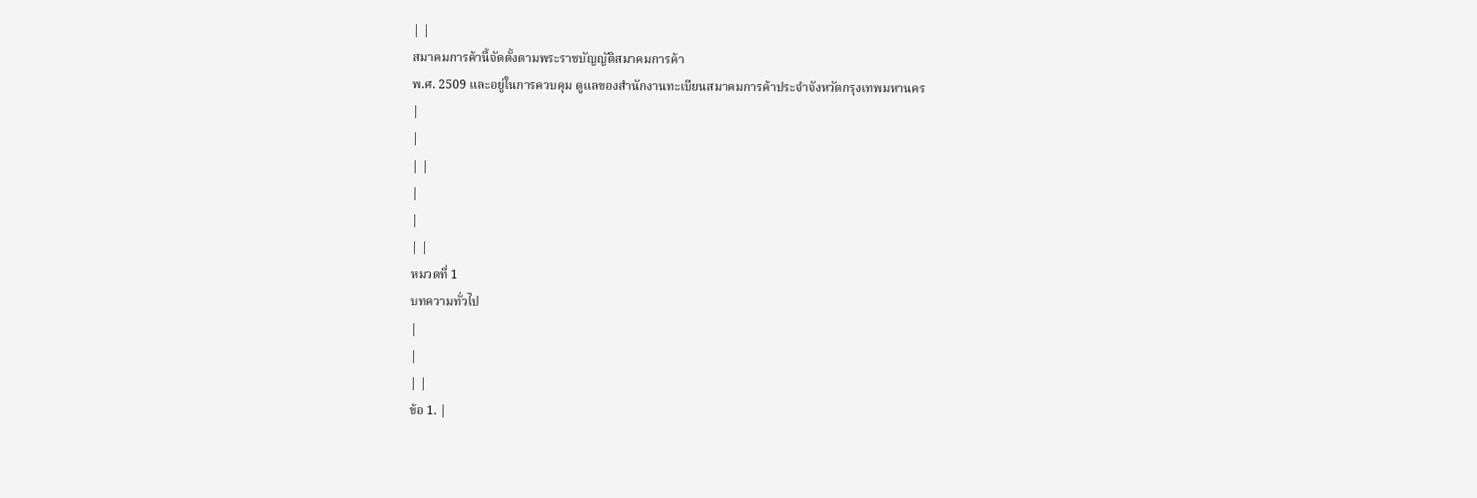| |
สมาคมการค้านี้จัดตั้งตามพระราชบัญญัติสมาคมการค้า
พ.ศ. 2509 และอยู่ในการควบคุม ดูแลของสำนักงานทะเบียนสมาคมการค้าประจำจังหวัดกรุงเทพมหานคร
|
|
| |
|
|
| |
หมวดที่ 1
บทความทั่วไป
|
|
| |
ข้อ 1. |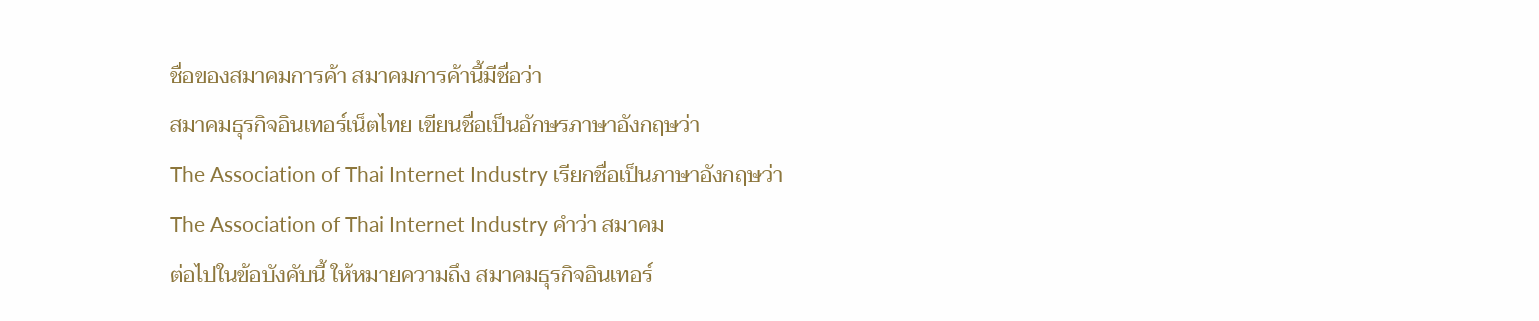ชื่อของสมาคมการค้า สมาคมการค้านี้มีชื่อว่า
สมาคมธุรกิจอินเทอร์เน็ตไทย เขียนชื่อเป็นอักษรภาษาอังกฤษว่า
The Association of Thai Internet Industry เรียกชื่อเป็นภาษาอังกฤษว่า
The Association of Thai Internet Industry คำว่า สมาคม
ต่อไปในข้อบังคับนี้ ให้หมายความถึง สมาคมธุรกิจอินเทอร์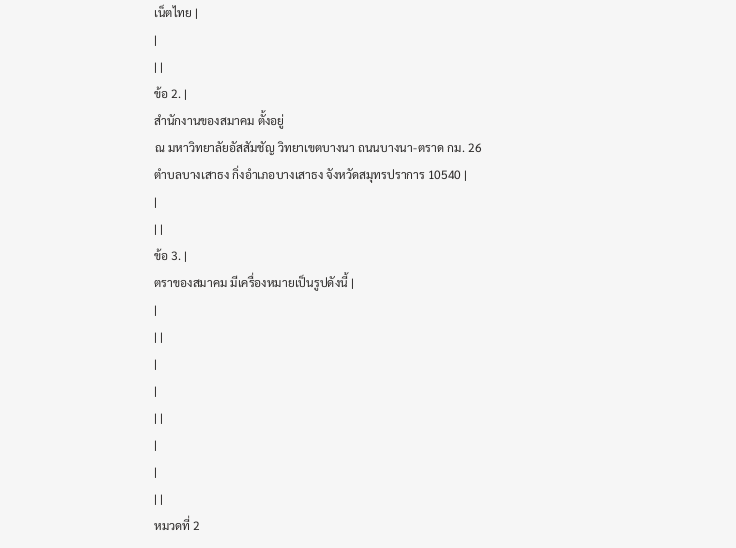เน็ตไทย |
|
| |
ข้อ 2. |
สำนักงานของสมาคม ตั้งอยู่
ณ มหาวิทยาลัยอัสสัมชัญ วิทยาเขตบางนา ถนนบางนา-ตราด กม. 26
ตำบลบางเสาธง กิ่งอำเภอบางเสาธง จังหวัดสมุทรปราการ 10540 |
|
| |
ข้อ 3. |
ตราของสมาคม มีเครื่องหมายเป็นรูปดังนี้ |
|
| |
|
|
| |
|
|
| |
หมวดที่ 2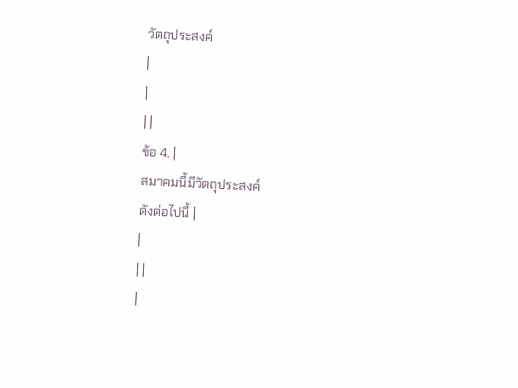วัตถุประสงค์
|
|
| |
ข้อ 4. |
สมาคมนี้มีวัตถุประสงค์
ดังต่อไปนี้ |
|
| |
|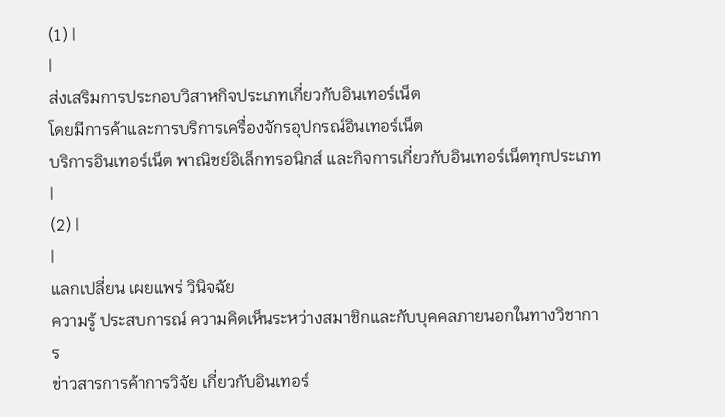(1) |
|
ส่งเสริมการประกอบวิสาหกิจประเภทเกี่ยวกับอินเทอร์เน็ต
โดยมีการค้าและการบริการเครื่องจักรอุปกรณ์อินเทอร์เน็ต
บริการอินเทอร์เน็ต พาณิชย์อิเล็กทรอนิกส์ และกิจการเกี่ยวกับอินเทอร์เน็ตทุกประเภท |
(2) |
|
แลกเปลี่ยน เผยแพร่ วินิจฉัย
ความรู้ ประสบการณ์ ความคิดเห็นระหว่างสมาชิกและกับบุคคลภายนอกในทางวิชาการ
ข่าวสารการค้าการวิจัย เกี่ยวกับอินเทอร์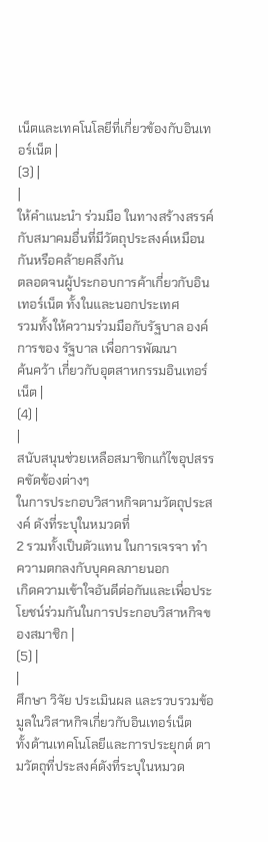เน็ตและเทคโนโลยีที่เกี่ยวข้องกับอินเทอร์เน็ต |
(3) |
|
ให้คำแนะนำ ร่วมมือ ในทางสร้างสรรค์กับสมาคมอื่นที่มีวัตถุประสงค์เหมือนกันหรือคล้ายคลึงกัน
ตลอดจนผู้ประกอบการค้าเกี่ยวกับอินเทอร์เน็ต ทั้งในและนอกประเทศ
รวมทั้งให้ความร่วมมือกับรัฐบาล องค์การของ รัฐบาล เพื่อการพัฒนา
ค้นคว้า เกี่ยวกับอุตสาหกรรมอินเทอร์เน็ต |
(4) |
|
สนับสนุนช่วยเหลือสมาชิกแก้ไขอุปสรรคขัดข้องต่างๆ
ในการประกอบวิสาหกิจตามวัตถุประสงค์ ดังที่ระบุในหมวดที่
2 รวมทั้งเป็นตัวแทน ในการเจรจา ทำความตกลงกับบุคคลภายนอก
เกิดความเข้าใจอันดีต่อกันและเพื่อประโยชน์ร่วมกันในการประกอบวิสาหกิจของสมาชิก |
(5) |
|
ศึกษา วิจัย ประเมินผล และรวบรวมข้อมูลในวิสาหกิจเกี่ยวกับอินเทอร์เน็ต
ทั้งด้านเทคโนโลยีและการประยุกต์ ตามวัตถุที่ประสงค์ดังที่ระบุในหมวด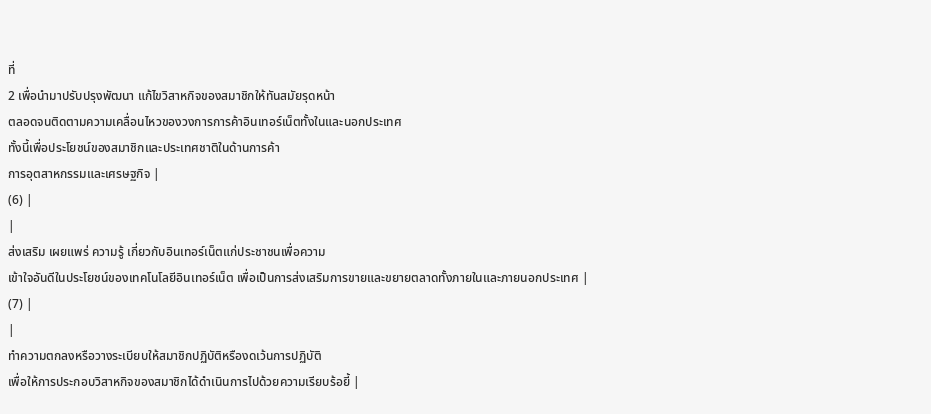ที่
2 เพื่อนำมาปรับปรุงพัฒนา แก้ไขวิสาหกิจของสมาชิกให้ทันสมัยรุดหน้า
ตลอดจนติดตามความเคลื่อนไหวของวงการการค้าอินเทอร์เน็ตทั้งในและนอกประเทศ
ทั้งนี้เพื่อประโยชน์ของสมาชิกและประเทศชาติในด้านการค้า
การอุตสาหกรรมและเศรษฐกิจ |
(6) |
|
ส่งเสริม เผยแพร่ ความรู้ เกี่ยวกับอินเทอร์เน็ตแก่ประชาชนเพื่อความ
เข้าใจอันดีในประโยชน์ของเทคโนโลยีอินเทอร์เน็ต เพื่อเป็นการส่งเสริมการขายและขยายตลาดทั้งภายในและภายนอกประเทศ |
(7) |
|
ทำความตกลงหรือวางระเบียบให้สมาชิกปฏิบัติหรืองดเว้นการปฏิบัติ
เพื่อให้การประกอบวิสาหกิจของสมาชิกได้ดำเนินการไปด้วยความเรียบร้อยี้ |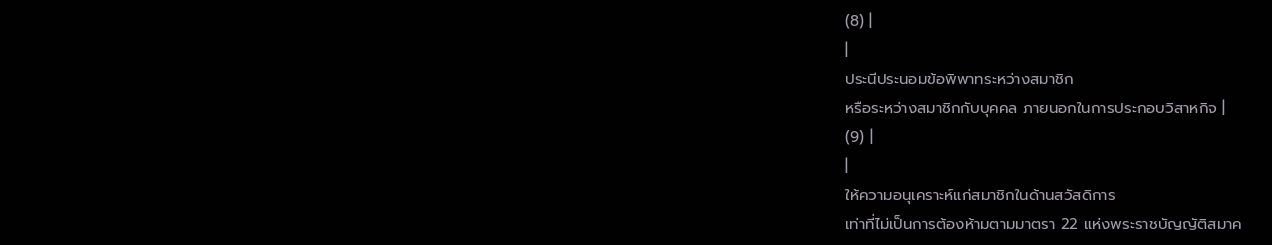(8) |
|
ประนีประนอมข้อพิพาทระหว่างสมาชิก
หรือระหว่างสมาชิกกับบุคคล ภายนอกในการประกอบวิสาหกิจ |
(9) |
|
ให้ความอนุเคราะห์แก่สมาชิกในด้านสวัสดิการ
เท่าที่ไม่เป็นการต้องห้ามตามมาตรา 22 แห่งพระราชบัญญัติสมาค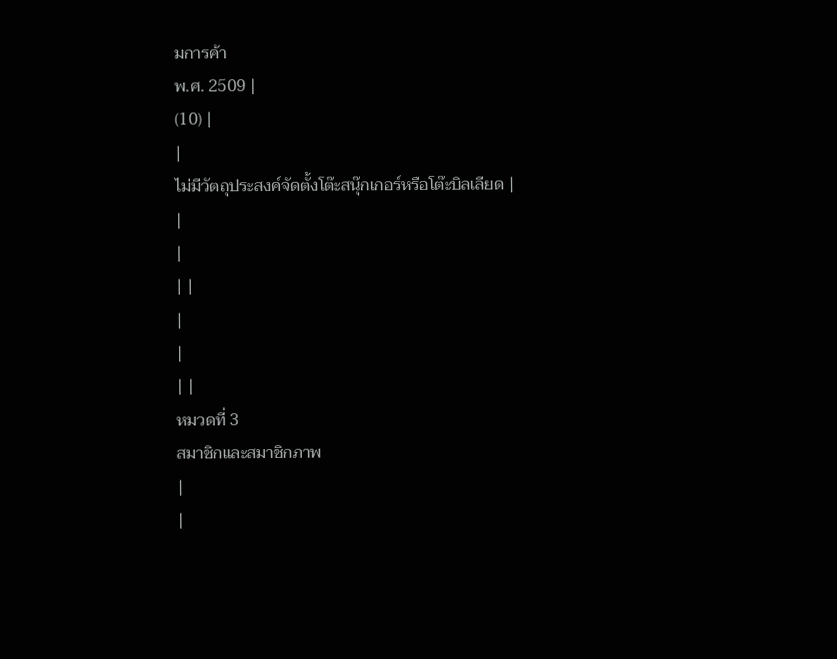มการค้า
พ.ศ. 2509 |
(10) |
|
ไม่มีวัตถุประสงค์จัดตั้งโต๊ะสนุ๊กเกอร์หรือโต๊ะบิลเลียด |
|
|
| |
|
|
| |
หมวดที่ 3
สมาชิกและสมาชิกภาพ
|
|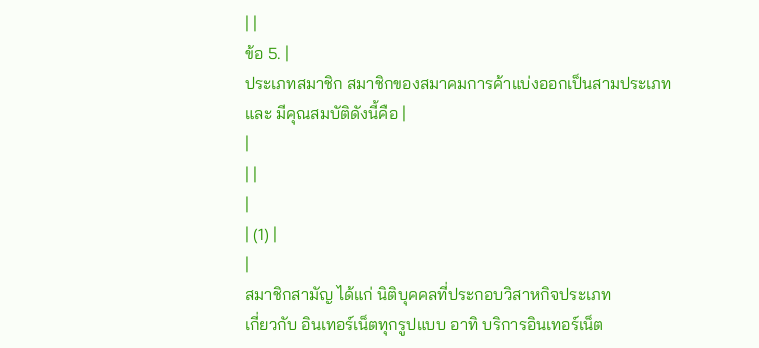| |
ข้อ 5. |
ประเภทสมาชิก สมาชิกของสมาคมการค้าแบ่งออกเป็นสามประเภท
และ มีคุณสมบัติดังนี้คือ |
|
| |
|
| (1) |
|
สมาชิกสามัญ ได้แก่ นิติบุคคลที่ประกอบวิสาหกิจประเภท
เกี่ยวกับ อินเทอร์เน็ตทุกรูปแบบ อาทิ บริการอินเทอร์เน็ต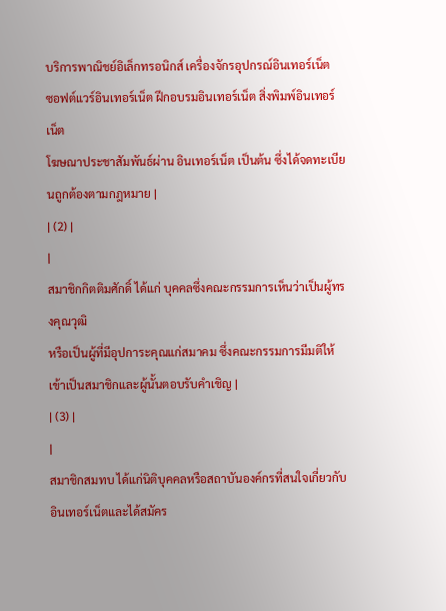บริการพาณิชย์อิเล็กทรอนิกส์ เครื่องจักรอุปกรณ์อินเทอร์เน็ต
ซอฟต์แวร์อินเทอร์เน็ต ฝึกอบรมอินเทอร์เน็ต สิ่งพิมพ์อินเทอร์เน็ต
โฆษณาประชาสัมพันธ์ผ่าน อินเทอร์เน็ต เป็นต้น ซึ่งได้จดทะเบียนถูกต้องตามกฎหมาย |
| (2) |
|
สมาชิกกิตติมศักดิ์ ได้แก่ บุคคลซึ่งคณะกรรมการเห็นว่าเป็นผู้ทรงคุณวุฒิ
หรือเป็นผู้ที่มีอุปการะคุณแก่สมาคม ซึ่งคณะกรรมการมีมติให้เข้าเป็นสมาชิกและผู้นั้นตอบรับคำเชิญ |
| (3) |
|
สมาชิกสมทบ ได้แก่นิติบุคคลหรือสถาบันองค์กรที่สนใจเกี่ยวกับ
อินเทอร์เน็ตและได้สมัคร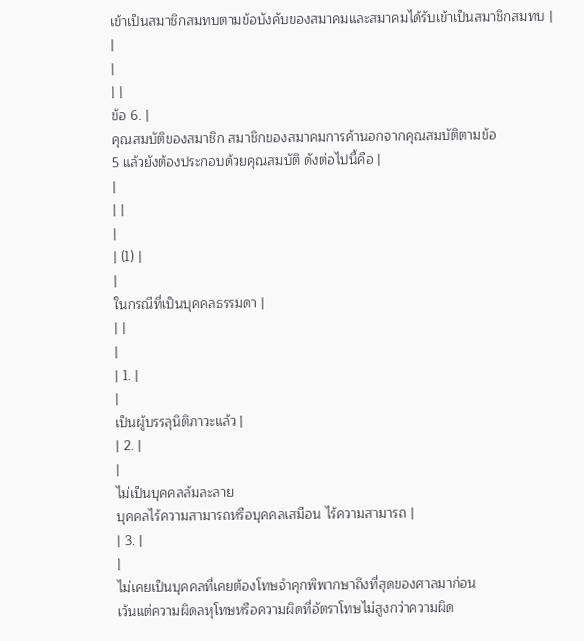เข้าเป็นสมาชิกสมทบตามข้อบังคับของสมาคมและสมาคมได้รับเข้าเป็นสมาชิกสมทบ |
|
|
| |
ข้อ 6. |
คุณสมบัติของสมาชิก สมาชิกของสมาคมการค้านอกจากคุณสมบัติตามข้อ
5 แล้วยังต้องประกอบด้วยคุณสมบัติ ดังต่อไปนี้คือ |
|
| |
|
| (1) |
|
ในกรณีที่เป็นบุคคลธรรมดา |
| |
|
| 1. |
|
เป็นผู้บรรลุนิติภาวะแล้ว |
| 2. |
|
ไม่เป็นบุคคลล้มละลาย
บุคคลไร้ความสามารถหรือบุคคลเสมือน ไร้ความสามารถ |
| 3. |
|
ไม่เคยเป็นบุคคลที่เคยต้องโทษจำคุกพิพากษาถึงที่สุดของศาลมาก่อน
เว้นแต่ความผิดลหุโทษหรือความผิดที่อัตราโทษไม่สูงกว่าความผิด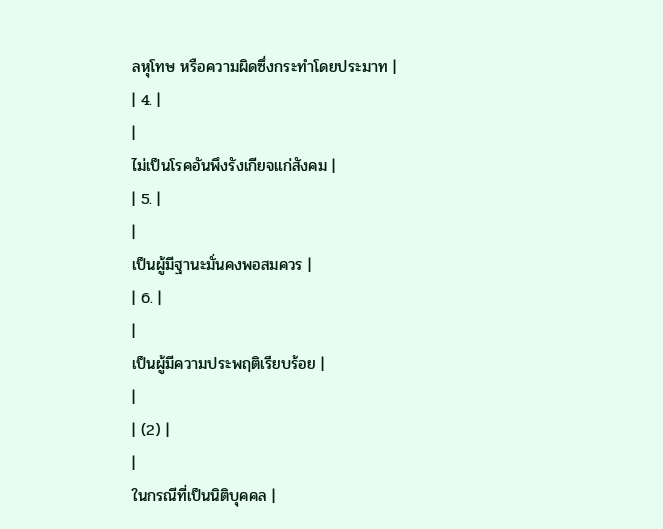ลหุโทษ หรือความผิดซึ่งกระทำโดยประมาท |
| 4. |
|
ไม่เป็นโรคอันพึงรังเกียจแก่สังคม |
| 5. |
|
เป็นผู้มีฐานะมั่นคงพอสมควร |
| 6. |
|
เป็นผู้มีความประพฤติเรียบร้อย |
|
| (2) |
|
ในกรณีที่เป็นนิติบุคคล |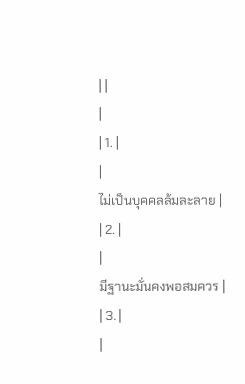| |
|
| 1. |
|
ไม่เป็นบุคคลล้มละลาย |
| 2. |
|
มีฐานะมั่นคงพอสมควร |
| 3. |
|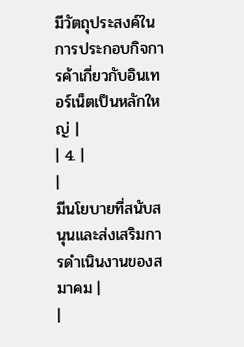มีวัตถุประสงค์ในการประกอบกิจการค้าเกี่ยวกับอินเทอร์เน็ตเป็นหลักใหญ่ |
| 4. |
|
มีนโยบายที่สนับสนุนและส่งเสริมการดำเนินงานของสมาคม |
|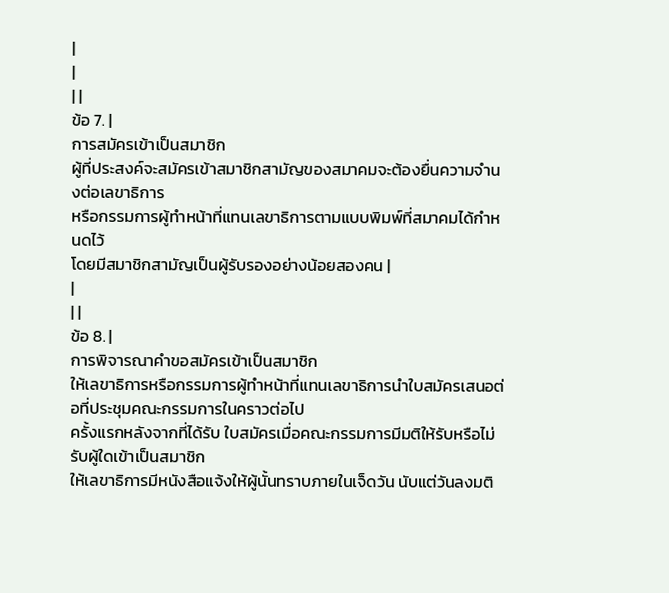|
|
| |
ข้อ 7. |
การสมัครเข้าเป็นสมาชิก
ผู้ที่ประสงค์จะสมัครเข้าสมาชิกสามัญของสมาคมจะต้องยื่นความจำนงต่อเลขาธิการ
หรือกรรมการผู้ทำหน้าที่แทนเลขาธิการตามแบบพิมพ์ที่สมาคมได้กำหนดไว้
โดยมีสมาชิกสามัญเป็นผู้รับรองอย่างน้อยสองคน |
|
| |
ข้อ 8. |
การพิจารณาคำขอสมัครเข้าเป็นสมาชิก
ให้เลขาธิการหรือกรรมการผู้ทำหน้าที่แทนเลขาธิการนำใบสมัครเสนอต่อที่ประชุมคณะกรรมการในคราวต่อไป
ครั้งแรกหลังจากที่ได้รับ ใบสมัครเมื่อคณะกรรมการมีมติให้รับหรือไม่รับผู้ใดเข้าเป็นสมาชิก
ให้เลขาธิการมีหนังสือแจ้งให้ผู้นั้นทราบภายในเจ็ดวัน นับแต่วันลงมติ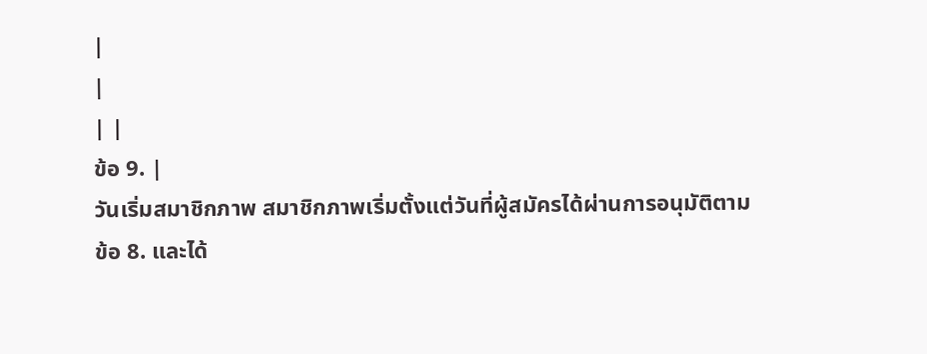|
|
| |
ข้อ 9. |
วันเริ่มสมาชิกภาพ สมาชิกภาพเริ่มตั้งแต่วันที่ผู้สมัครได้ผ่านการอนุมัติตาม
ข้อ 8. และได้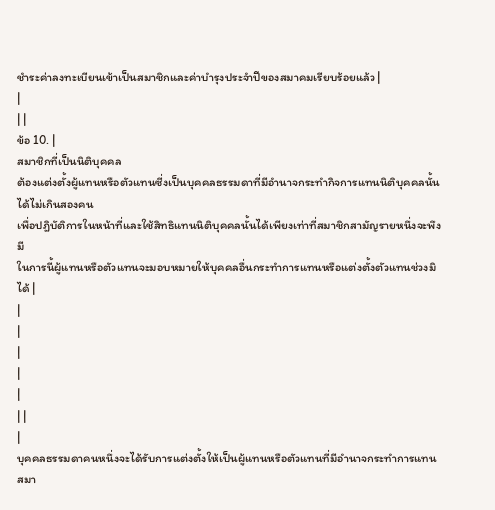ชำระค่าลงทะเบียนเข้าเป็นสมาชิกและค่าบำรุงประจำปีของสมาคมเรียบร้อยแล้ว |
|
| |
ข้อ 10. |
สมาชิกที่เป็นนิติบุคคล
ต้องแต่งตั้งผู้แทนหรือตัวแทนซี่งเป็นบุคคลธรรมดาที่มีอำนาจกระทำกิจการแทนนิติบุคคลนั้นได้ไม่เกินสองคน
เพื่อปฎิบัติการในหน้าที่และใช้สิทธิแทนนิติบุคคลนั้นได้เพียงเท่าที่สมาชิกสามัญรายหนึ่งจะพึงมี
ในการนี้ผู้แทนหรือตัวแทนจะมอบหมายให้บุคคลอื่นกระทำการแทนหรือแต่งตั้งตัวแทนช่วงมิได้ |
|
|
|
|
|
| |
|
บุคคลธรรมดาคนหนึ่งจะได้รับการแต่งตั้งให้เป็นผู้แทนหรือตัวแทนที่มีอำนาจกระทำการแทนสมา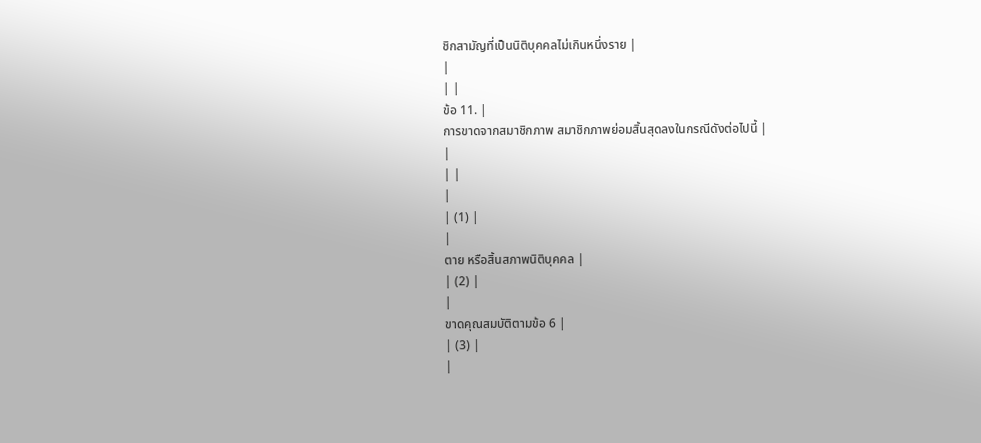ชิกสามัญที่เป็นนิติบุคคลไม่เกินหนึ่งราย |
|
| |
ข้อ 11. |
การขาดจากสมาชิกภาพ สมาชิกภาพย่อมสิ้นสุดลงในกรณีดังต่อไปนี้ |
|
| |
|
| (1) |
|
ตาย หรือสิ้นสภาพนิติบุคคล |
| (2) |
|
ขาดคุณสมบัติตามข้อ 6 |
| (3) |
|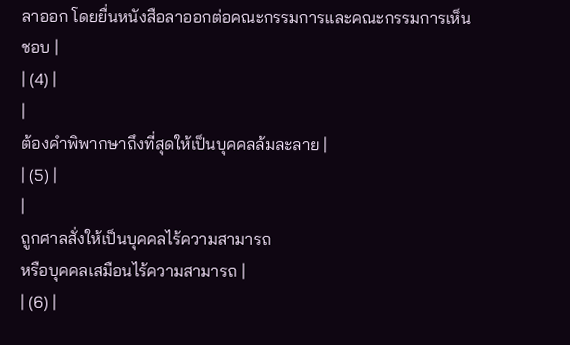ลาออก โดยยื่นหนังสือลาออกต่อคณะกรรมการและคณะกรรมการเห็นชอบ |
| (4) |
|
ต้องคำพิพากษาถึงที่สุดให้เป็นบุคคลล้มละลาย |
| (5) |
|
ถูกศาลสั่งให้เป็นบุคคลไร้ความสามารถ
หรือบุคคลเสมือนไร้ความสามารถ |
| (6) |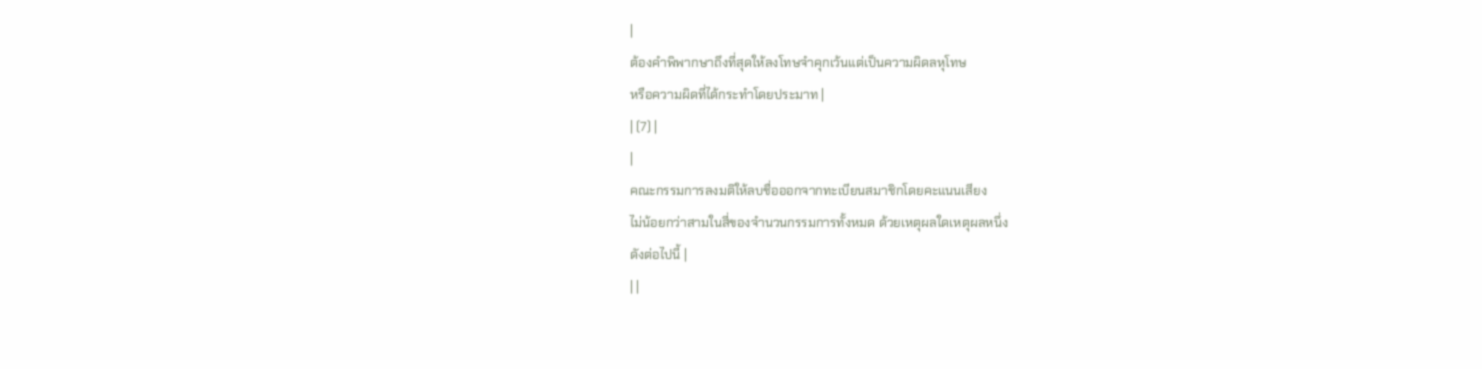|
ต้องคำพิพากษาถึงที่สุดให้ลงโทษจำคุกเว้นแต่เป็นความผิดลหุโทษ
หรือความผิดที่ได้กระทำโดยประมาท |
| (7) |
|
คณะกรรมการลงมติให้ลบชื่อออกจากทะเบียนสมาชิกโดยคะแนนเสียง
ไม่น้อยกว่าสามในสี่ของจำนวนกรรมการทั้งหมด ด้วยเหตุผลใดเหตุผลหนึ่ง
ดังต่อไปนี้ |
| |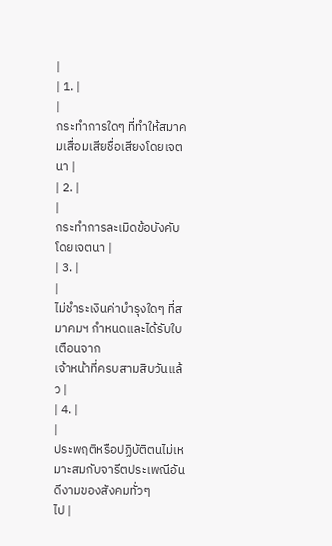|
| 1. |
|
กระทำการใดๆ ที่ทำให้สมาคมเสื่อมเสียชื่อเสียงโดยเจตนา |
| 2. |
|
กระทำการละเมิดข้อบังคับโดยเจตนา |
| 3. |
|
ไม่ชำระเงินค่าบำรุงใดๆ ที่สมาคมฯ กำหนดและได้รับใบเตือนจาก
เจ้าหน้าที่ครบสามสิบวันแล้ว |
| 4. |
|
ประพฤติหรือปฏิบัติตนไม่เหมาะสมกับจารีตประเพณีอันดีงามของสังคมทั่วๆ
ไป |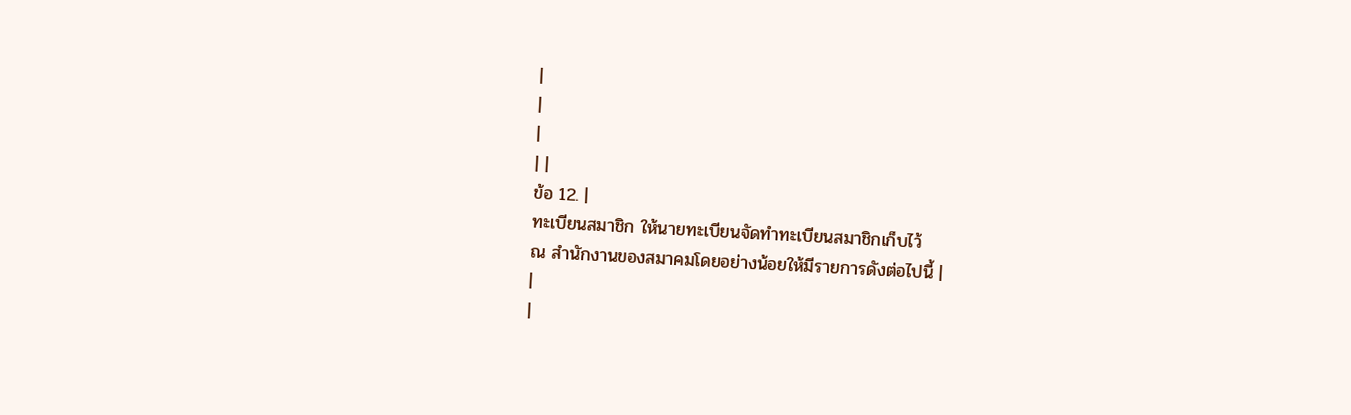|
|
|
| |
ข้อ 12. |
ทะเบียนสมาชิก ให้นายทะเบียนจัดทำทะเบียนสมาชิกเก็บไว้
ณ สำนักงานของสมาคมโดยอย่างน้อยให้มีรายการดังต่อไปนี้ |
|
|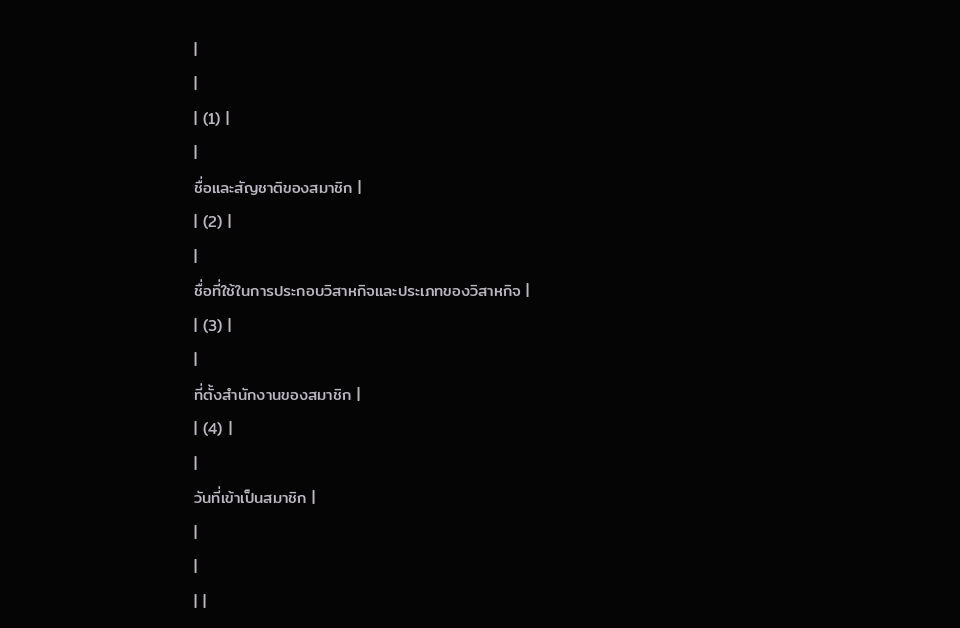|
|
| (1) |
|
ชื่อและสัญชาติของสมาชิก |
| (2) |
|
ชื่อที่ใช้ในการประกอบวิสาหกิจและประเภทของวิสาหกิจ |
| (3) |
|
ที่ตั้งสำนักงานของสมาชิก |
| (4) |
|
วันที่เข้าเป็นสมาชิก |
|
|
| |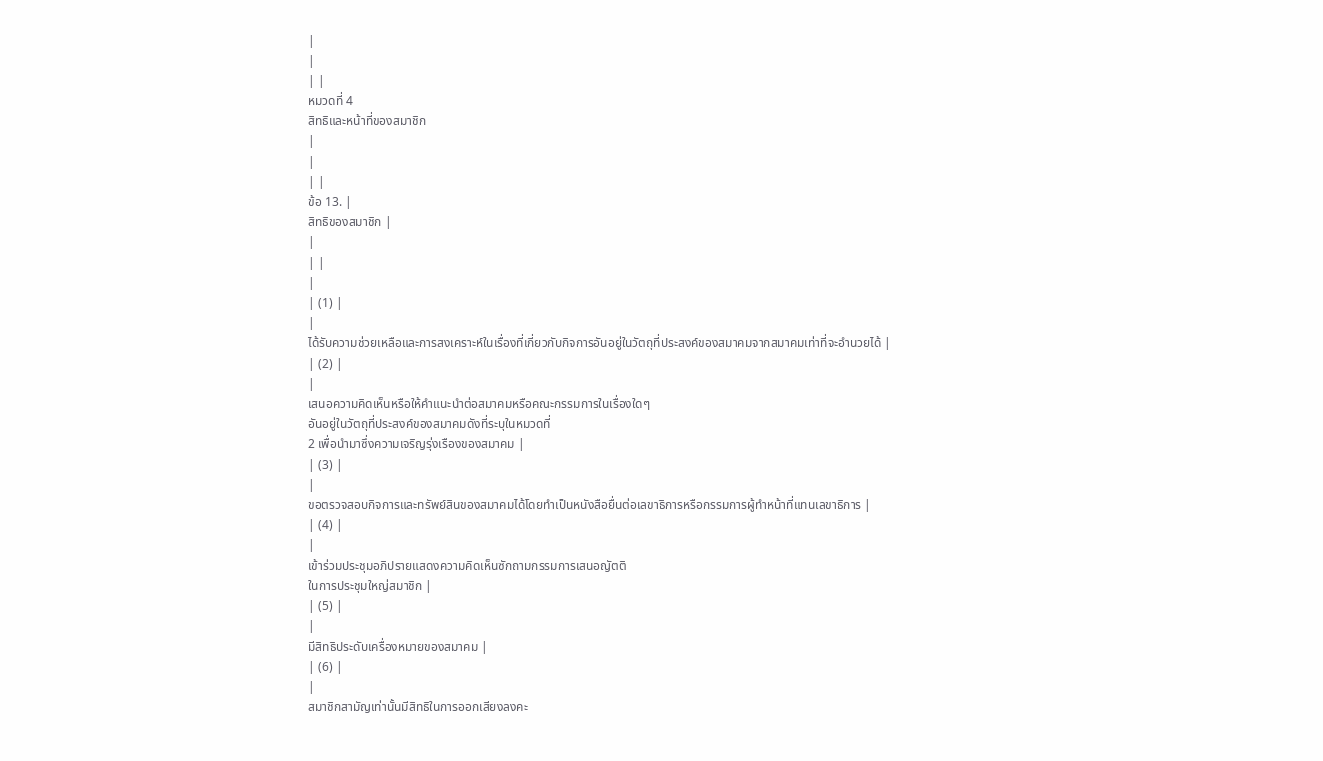|
|
| |
หมวดที่ 4
สิทธิและหน้าที่ของสมาชิก
|
|
| |
ข้อ 13. |
สิทธิของสมาชิก |
|
| |
|
| (1) |
|
ได้รับความช่วยเหลือและการสงเคราะห์ในเรื่องที่เกี่ยวกับกิจการอันอยู่ในวัตถุที่ประสงค์ของสมาคมจากสมาคมเท่าที่จะอำนวยได้ |
| (2) |
|
เสนอความคิดเห็นหรือให้คำแนะนำต่อสมาคมหรือคณะกรรมการในเรื่องใดๆ
อันอยู่ในวัตถุที่ประสงค์ของสมาคมดังที่ระบุในหมวดที่
2 เพื่อนำมาซึ่งความเจริญรุ่งเรืองของสมาคม |
| (3) |
|
ขอตรวจสอบกิจการและทรัพย์สินของสมาคมได้โดยทำเป็นหนังสือยื่นต่อเลขาธิการหรือกรรมการผู้ทำหน้าที่แทนเลขาธิการ |
| (4) |
|
เข้าร่วมประชุมอภิปรายแสดงความคิดเห็นซักถามกรรมการเสนอญัตติ
ในการประชุมใหญ่สมาชิก |
| (5) |
|
มีสิทธิประดับเครื่องหมายของสมาคม |
| (6) |
|
สมาชิกสามัญเท่านั้นมีสิทธิในการออกเสียงลงคะ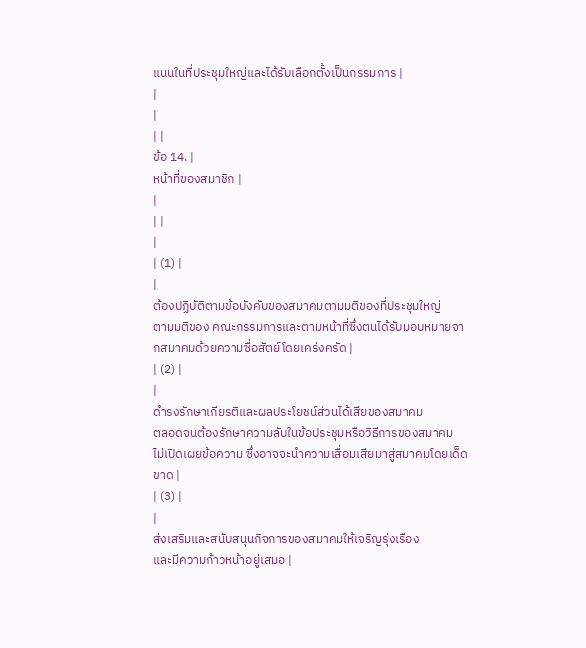แนนในที่ประชุมใหญ่และได้รับเลือกตั้งเป็นกรรมการ |
|
|
| |
ข้อ 14. |
หน้าที่ของสมาชิก |
|
| |
|
| (1) |
|
ต้องปฏิบัติตามข้อบังคับของสมาคมตามมติของที่ประชุมใหญ่
ตามมติของ คณะกรรมการและตามหน้าที่ซึ่งตนได้รับมอบหมายจากสมาคมด้วยความซื่อสัตย์โดยเคร่งครัด |
| (2) |
|
ดำรงรักษาเกียรติและผลประโยชน์ส่วนได้เสียของสมาคม
ตลอดจนต้องรักษาความลับในข้อประชุมหรือวิธีการของสมาคม
ไม่เปิดเผยข้อความ ซึ่งอาจจะนำความเสื่อมเสียมาสู่สมาคมโดยเด็ดขาด |
| (3) |
|
ส่งเสริมและสนับสนุนกิจการของสมาคมให้เจริญรุ่งเรือง
และมีความก้าวหน้าอยู่เสมอ |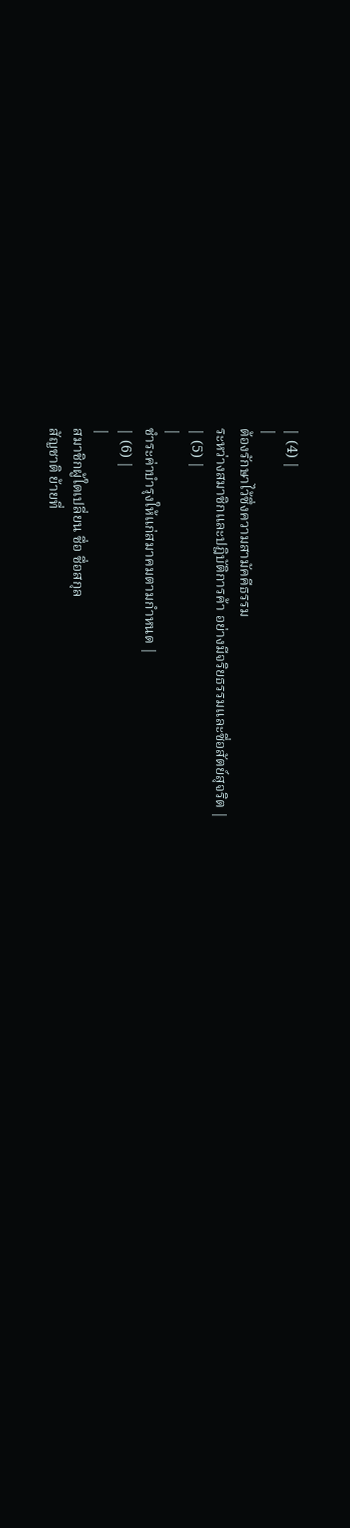| (4) |
|
ต้องรักษาไว้ซึ่งความสามัคคีธรรม
ระหว่างสมาชิกและปฎิบัติการค้า อย่างมีจริยธรรมและซื่อสัตย์สุจริต |
| (5) |
|
ชำระค่าบำรุงให้แก่สมาคมตามกำหนด |
| (6) |
|
สมาชิกผู้ใดเปลี่ยน ชื่อ ชื่อสกุล
สัญชาติ ย้ายที่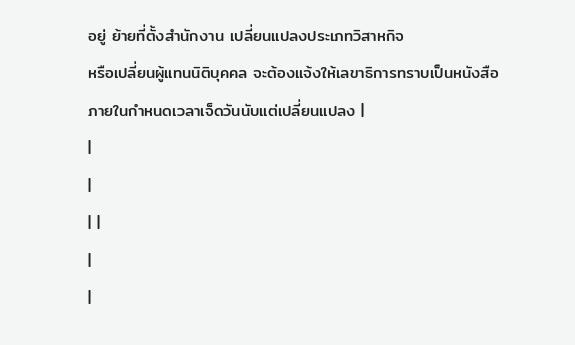อยู่ ย้ายที่ตั้งสำนักงาน เปลี่ยนแปลงประเภทวิสาหกิจ
หรือเปลี่ยนผู้แทนนิติบุคคล จะต้องแจ้งให้เลขาธิการทราบเป็นหนังสือ
ภายในกำหนดเวลาเจ็ดวันนับแต่เปลี่ยนแปลง |
|
|
| |
|
|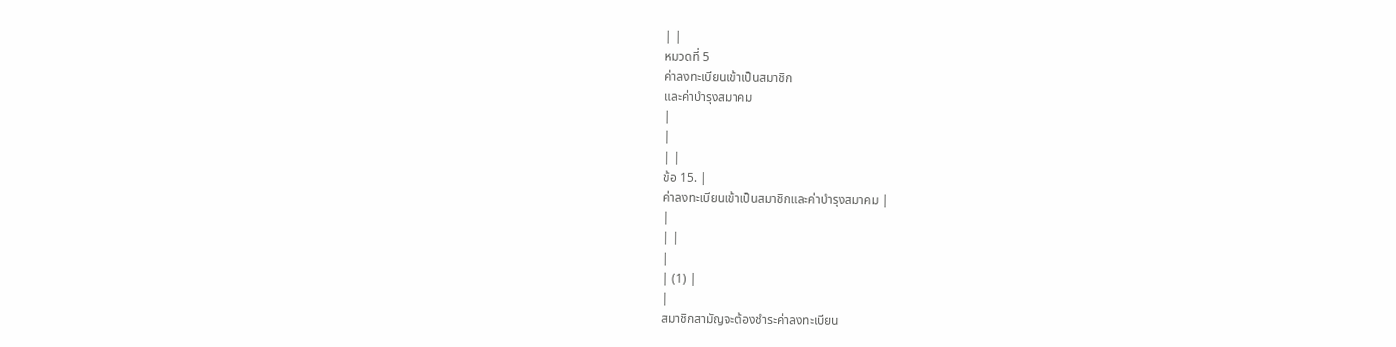| |
หมวดที่ 5
ค่าลงทะเบียนเข้าเป็นสมาชิก
และค่าบำรุงสมาคม
|
|
| |
ข้อ 15. |
ค่าลงทะเบียนเข้าเป็นสมาชิกและค่าบำรุงสมาคม |
|
| |
|
| (1) |
|
สมาชิกสามัญจะต้องชำระค่าลงทะเบียน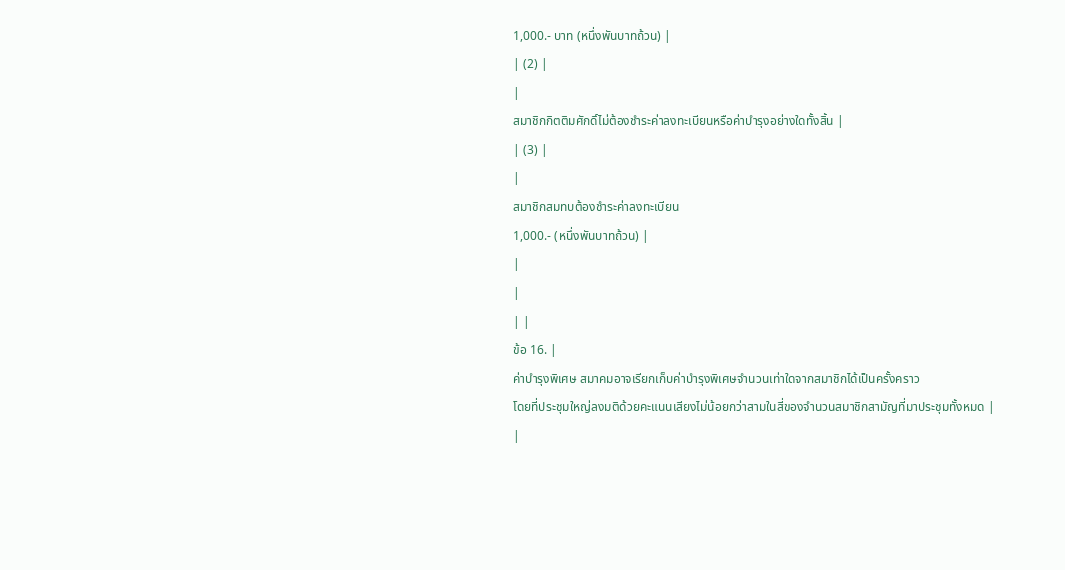1,000.- บาท (หนึ่งพันบาทถ้วน) |
| (2) |
|
สมาชิกกิตติมศักดิ์ไม่ต้องชำระค่าลงทะเบียนหรือค่าบำรุงอย่างใดทั้งสิ้น |
| (3) |
|
สมาชิกสมทบต้องชำระค่าลงทะเบียน
1,000.- (หนึ่งพันบาทถ้วน) |
|
|
| |
ข้อ 16. |
ค่าบำรุงพิเศษ สมาคมอาจเรียกเก็บค่าบำรุงพิเศษจำนวนเท่าใดจากสมาชิกได้เป็นครั้งคราว
โดยที่ประชุมใหญ่ลงมติด้วยคะแนนเสียงไม่น้อยกว่าสามในสี่ของจำนวนสมาชิกสามัญที่มาประชุมทั้งหมด |
|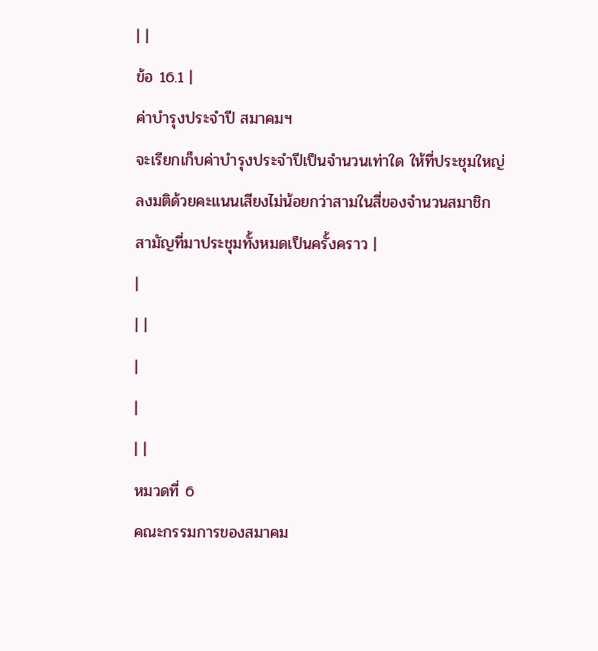| |
ข้อ 16.1 |
ค่าบำรุงประจำปี สมาคมฯ
จะเรียกเก็บค่าบำรุงประจำปีเป็นจำนวนเท่าใด ให้ที่ประชุมใหญ่ลงมติด้วยคะแนนเสียงไม่น้อยกว่าสามในสี่ของจำนวนสมาชิกสามัญที่มาประชุมทั้งหมดเป็นครั้งคราว |
|
| |
|
|
| |
หมวดที่ 6
คณะกรรมการของสมาคม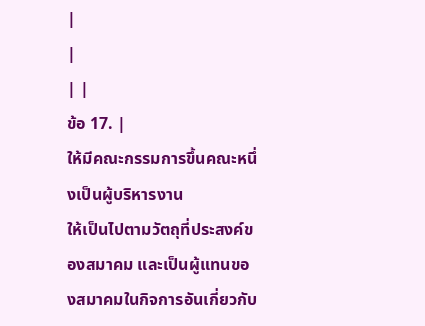|
|
| |
ข้อ 17. |
ให้มีคณะกรรมการขึ้นคณะหนึ่งเป็นผู้บริหารงาน
ให้เป็นไปตามวัตถุที่ประสงค์ของสมาคม และเป็นผู้แทนของสมาคมในกิจการอันเกี่ยวกับ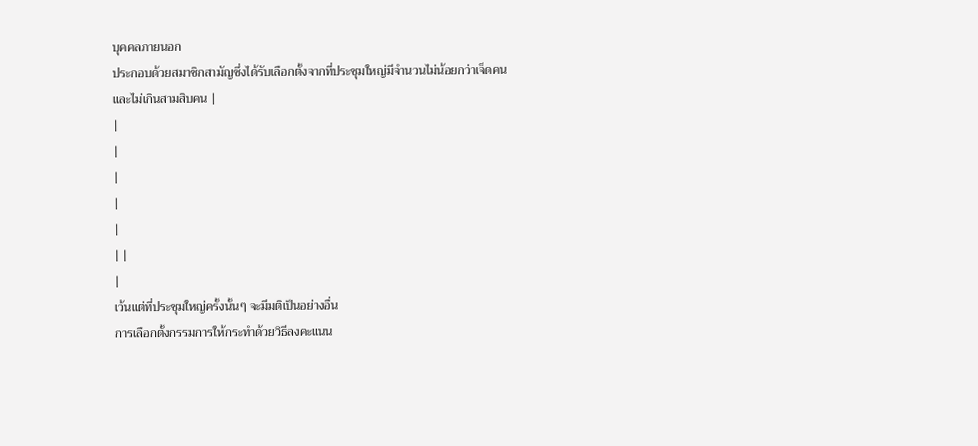บุคคลภายนอก
ประกอบด้วยสมาชิกสามัญซึ่งได้รับเลือกตั้งจากที่ประชุมใหญ่มีจำนวนไม่น้อยกว่าเจ็ดคน
และไม่เกินสามสิบคน |
|
|
|
|
|
| |
|
เว้นแต่ที่ประชุมใหญ่ครั้งนั้นๆ จะมีมติเป็นอย่างอื่น
การเลือกตั้งกรรมการให้กระทำด้วยวิธีลงคะแนน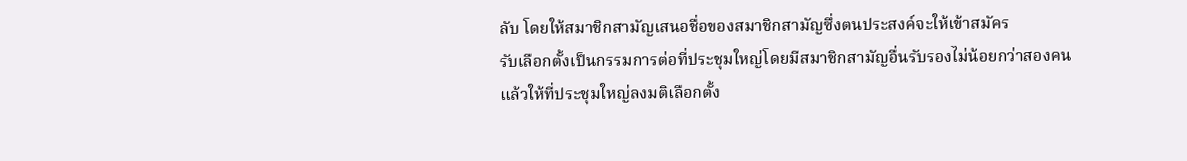ลับ โดยให้สมาชิกสามัญเสนอชื่อของสมาชิกสามัญซึ่งตนประสงค์จะให้เข้าสมัคร
รับเลือกตั้งเป็นกรรมการต่อที่ประชุมใหญ่โดยมีสมาชิกสามัญอื่นรับรองไม่น้อยกว่าสองคน
แล้วให้ที่ประชุมใหญ่ลงมติเลือกตั้ง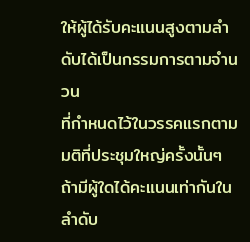ให้ผู้ได้รับคะแนนสูงตามลำดับได้เป็นกรรมการตามจำนวน
ที่กำหนดไว้ในวรรคแรกตามมติที่ประชุมใหญ่ครั้งนั้นๆ ถ้ามีผู้ใดได้คะแนนเท่ากันในลำดับ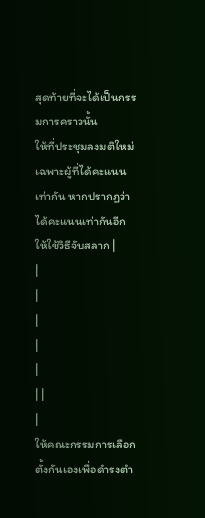สุดท้ายที่จะได้เป็นกรรมการคราวนั้น
ให้ที่ประชุมลงมติใหม่เฉพาะผู้ที่ได้คะแนนเท่ากัน หากปรากฏว่าได้คะแนนเท่ากันอีกให้ใช้วิธีจับสลาก |
|
|
|
|
|
| |
|
ให้คณะกรรมการเลือกตั้งกันเองเพื่อดำรงตำ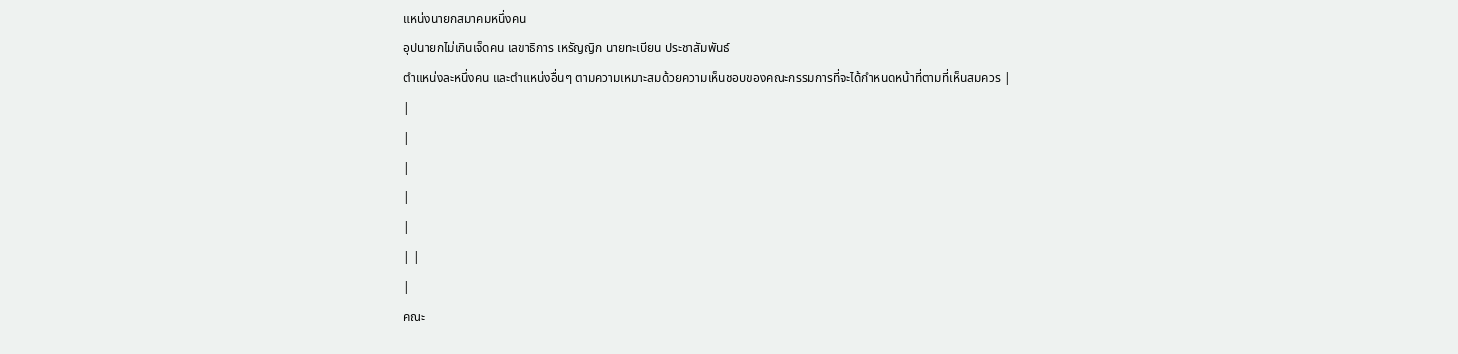แหน่งนายกสมาคมหนึ่งคน
อุปนายกไม่เกินเจ็ดคน เลขาธิการ เหรัญญิก นายทะเบียน ประชาสัมพันธ์
ตำแหน่งละหนึ่งคน และตำแหน่งอื่นๆ ตามความเหมาะสมด้วยความเห็นชอบของคณะกรรมการที่จะได้กำหนดหน้าที่ตามที่เห็นสมควร |
|
|
|
|
|
| |
|
คณะ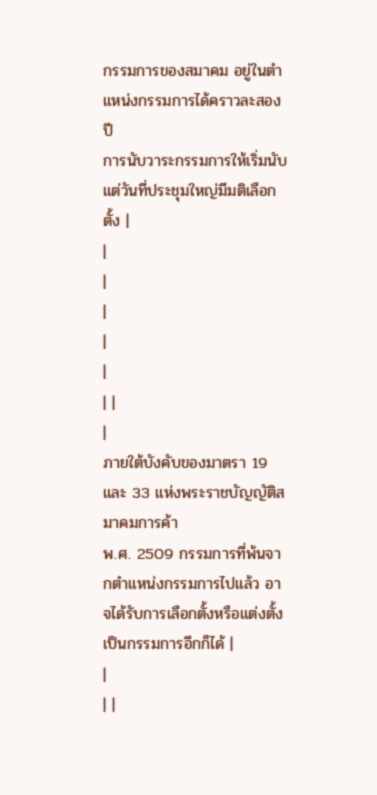กรรมการของสมาคม อยู่ในตำแหน่งกรรมการได้คราวละสองปี
การนับวาระกรรมการให้เริ่มนับแต่วันที่ประชุมใหญ่มีมติเลือกตั้ง |
|
|
|
|
|
| |
|
ภายใต้บังคับของมาตรา 19 และ 33 แห่งพระราชบัญญัติสมาคมการค้า
พ.ศ. 2509 กรรมการที่พ้นจากตำแหน่งกรรมการไปแล้ว อาจได้รับการเลือกตั้งหรือแต่งตั้งเป็นกรรมการอีกก็ได้ |
|
| |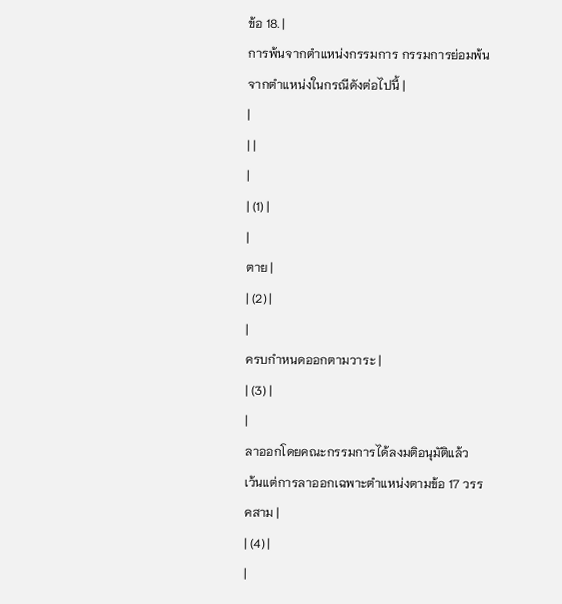ข้อ 18. |
การพ้นจากตำแหน่งกรรมการ กรรมการย่อมพ้นจากตำแหน่งในกรณีดังต่อไปนี้ |
|
| |
|
| (1) |
|
ตาย |
| (2) |
|
ครบกำหนดออกตามวาระ |
| (3) |
|
ลาออกโดยคณะกรรมการได้ลงมติอนุมัติแล้ว
เว้นแต่การลาออกเฉพาะตำแหน่งตามข้อ 17 วรรคสาม |
| (4) |
|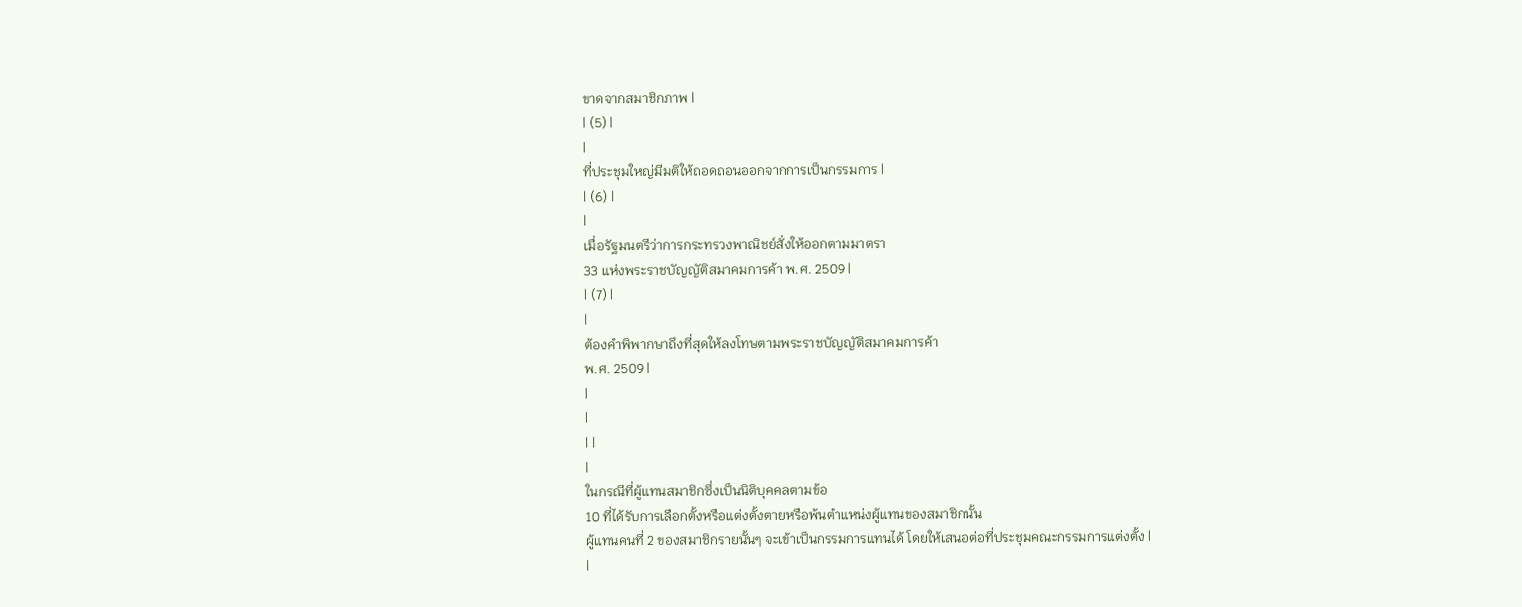ขาดจากสมาชิกภาพ |
| (5) |
|
ที่ประชุมใหญ่มีมติให้ถอดถอนออกจากการเป็นกรรมการ |
| (6) |
|
เมื่อรัฐมนตรีว่าการกระทรวงพาณิชย์สั่งให้ออกตามมาตรา
33 แห่งพระราชบัญญัติสมาคมการค้า พ.ศ. 2509 |
| (7) |
|
ต้องคำพิพากษาถึงที่สุดให้ลงโทษตามพระราชบัญญัติสมาคมการค้า
พ.ศ. 2509 |
|
|
| |
|
ในกรณีที่ผู้แทนสมาชิกซึ่งเป็นนิติบุคคลตามข้อ
10 ที่ได้รับการเลือกตั้งหรือแต่งตั้งตายหรือพ้นตำแหน่งผู้แทนของสมาชิกนั้น
ผู้แทนคนที่ 2 ของสมาชิกรายนั้นๆ จะเข้าเป็นกรรมการแทนได้ โดยให้เสนอต่อที่ประชุมคณะกรรมการแต่งตั้ง |
|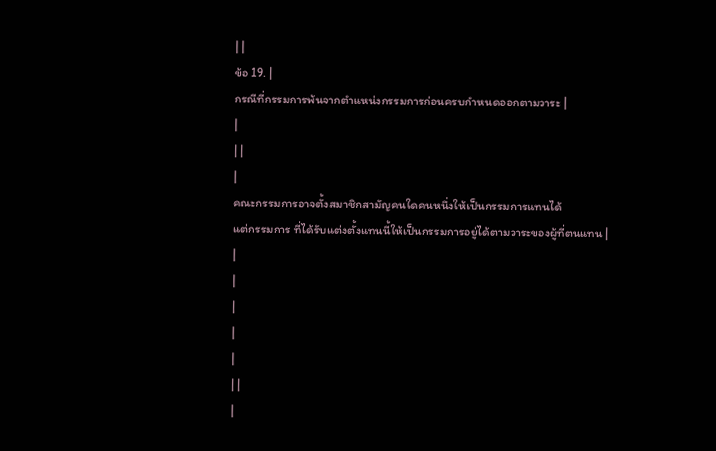| |
ข้อ 19. |
กรณีที่กรรมการพ้นจากตำแหน่งกรรมการก่อนครบกำหนดออกตามวาระ |
|
| |
|
คณะกรรมการอาจตั้งสมาชิกสามัญคนใดคนหนึ่งให้เป็นกรรมการแทนได้
แต่กรรมการ ที่ได้รับแต่งตั้งแทนนี้ให้เป็นกรรมการอยู่ได้ตามวาระของผู้ที่ตนแทน |
|
|
|
|
|
| |
|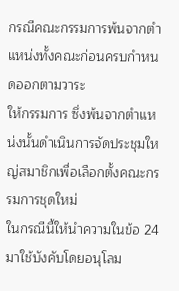กรณีคณะกรรมการพ้นจากตำแหน่งทั้งคณะก่อนครบกำหนดออกตามวาระ
ให้กรรมการ ซึ่งพ้นจากตำแหน่งนั้นดำเนินการจัดประชุมใหญ่สมาชิกเพื่อเลือกตั้งคณะกรรมการชุดใหม่
ในกรณีนี้ให้นำความในข้อ 24 มาใช้บังคับโดยอนุโลม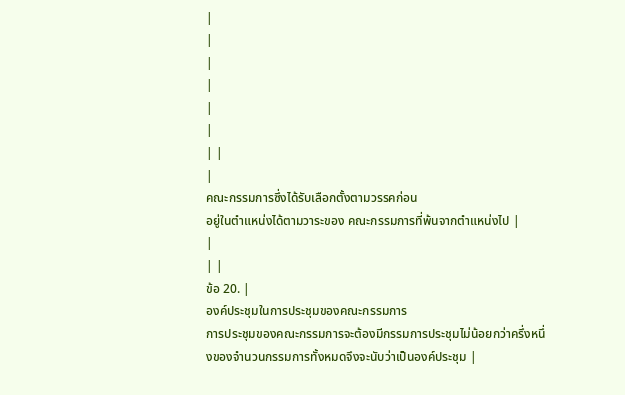|
|
|
|
|
|
| |
|
คณะกรรมการซึ่งได้รับเลือกตั้งตามวรรคก่อน
อยู่ในตำแหน่งได้ตามวาระของ คณะกรรมการที่พ้นจากตำแหน่งไป |
|
| |
ข้อ 20. |
องค์ประชุมในการประชุมของคณะกรรมการ
การประชุมของคณะกรรมการจะต้องมีกรรมการประชุมไม่น้อยกว่าครึ่งหนึ่งของจำนวนกรรมการทั้งหมดจึงจะนับว่าเป็นองค์ประชุม |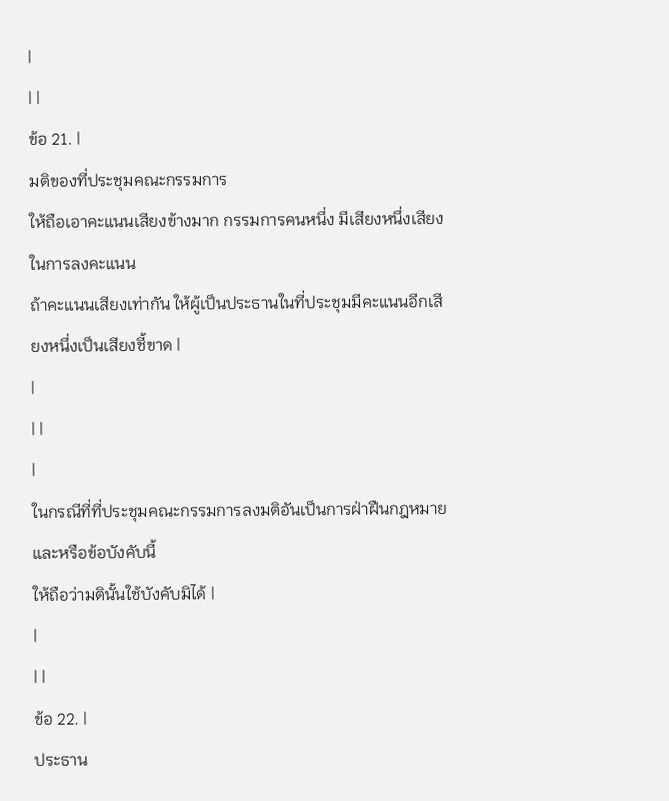|
| |
ข้อ 21. |
มติของที่ประชุมคณะกรรมการ
ให้ถือเอาคะแนนเสียงข้างมาก กรรมการคนหนึ่ง มีเสียงหนึ่งเสียงในการลงคะแนน
ถ้าคะแนนเสียงเท่ากัน ให้ผู้เป็นประธานในที่ประชุมมีคะแนนอีกเสียงหนึ่งเป็นเสียงชี้ขาด |
|
| |
|
ในกรณีที่ที่ประชุมคณะกรรมการลงมติอันเป็นการฝ่าฝืนกฎหมายและหรือข้อบังคับนี้
ให้ถือว่ามตินั้นใช้บังคับมิได้ |
|
| |
ข้อ 22. |
ประธาน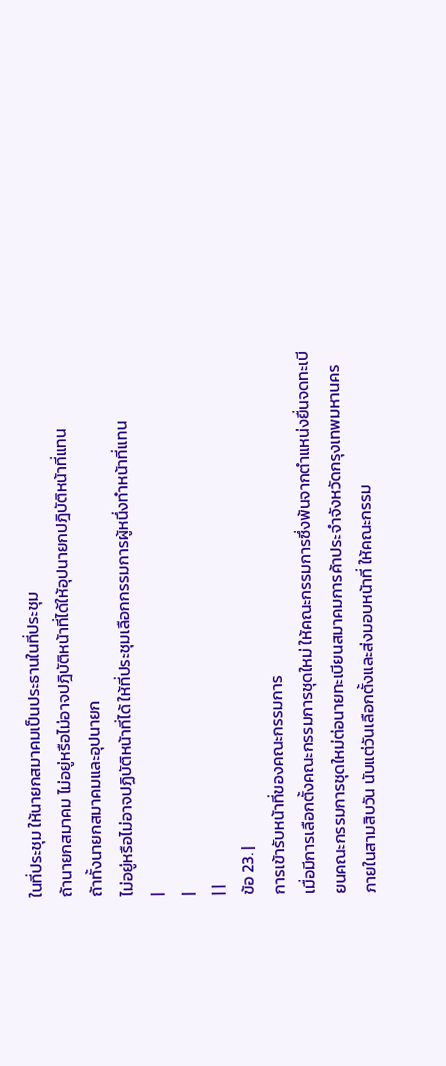ในที่ประชุม ให้นายกสมาคมเป็นประธานในที่ประชุม
ถ้านายกสมาคม ไม่อยู่หรือไม่อาจปฎิบัติหน้าที่ได้ให้อุปนายกปฎิบัติหน้าที่แทน
ถ้าทั้งนายกสมาคมและอุปนายก
ไม่อยู่หรือไม่อาจปฏิบัติหน้าที่ได้ ให้ที่ประชุมเลือกกรรมการผู้หนึ่งทำหน้าที่แทน
|
|
| |
ข้อ 23. |
การเข้ารับหน้าที่ของคณะกรรมการ
เมื่อมีการเลือกตั้งคณะกรรมการชุดใหม่ ให้คณะกรรมการซึ่งพ้นจากตำแหน่งยื่นจดทะเบียนคณะกรรมการชุดใหม่ต่อนายทะเบียนสมาคมการค้าประจำจังหวัดกรุงเทพมหานคร
ภายในสามสิบวัน นับแต่วันเลือกตั้งและส่งมอบหน้าที่ ให้คณะกรรม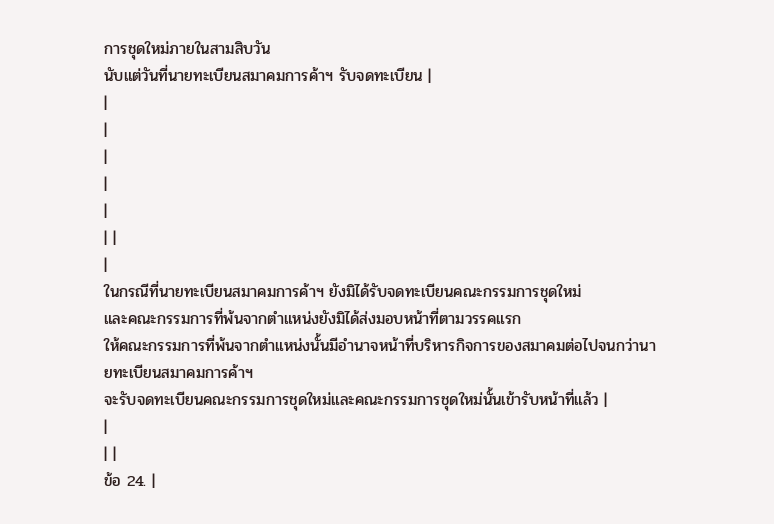การชุดใหม่ภายในสามสิบวัน
นับแต่วันที่นายทะเบียนสมาคมการค้าฯ รับจดทะเบียน |
|
|
|
|
|
| |
|
ในกรณีที่นายทะเบียนสมาคมการค้าฯ ยังมิได้รับจดทะเบียนคณะกรรมการชุดใหม่
และคณะกรรมการที่พ้นจากตำแหน่งยังมิได้ส่งมอบหน้าที่ตามวรรคแรก
ให้คณะกรรมการที่พ้นจากตำแหน่งนั้นมีอำนาจหน้าที่บริหารกิจการของสมาคมต่อไปจนกว่านายทะเบียนสมาคมการค้าฯ
จะรับจดทะเบียนคณะกรรมการชุดใหม่และคณะกรรมการชุดใหม่นั้นเข้ารับหน้าที่แล้ว |
|
| |
ข้อ 24. |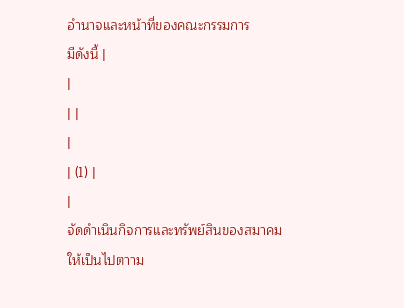อำนาจและหน้าที่ของคณะกรรมการ
มีดังนี้ |
|
| |
|
| (1) |
|
จัดดำเนินกิจการและทรัพย์สินของสมาคมให้เป็นไปตาาม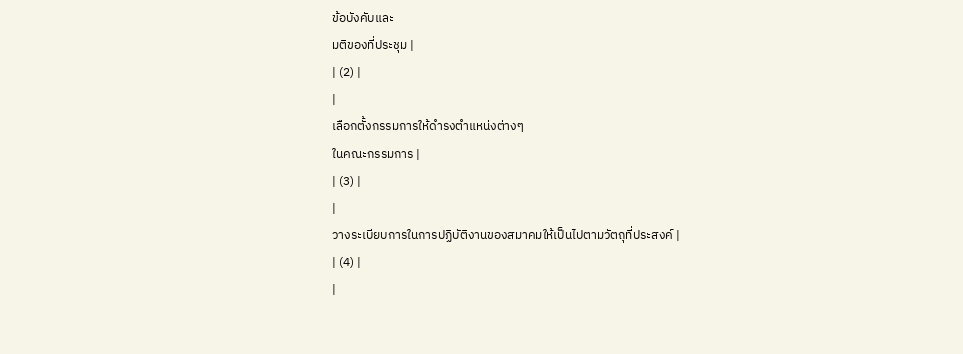ข้อบังคับและ
มติของที่ประชุม |
| (2) |
|
เลือกตั้งกรรมการให้ดำรงตำแหน่งต่างๆ
ในคณะกรรมการ |
| (3) |
|
วางระเบียบการในการปฏิบัติงานของสมาคมให้เป็นไปตามวัตถุที่ประสงค์ |
| (4) |
|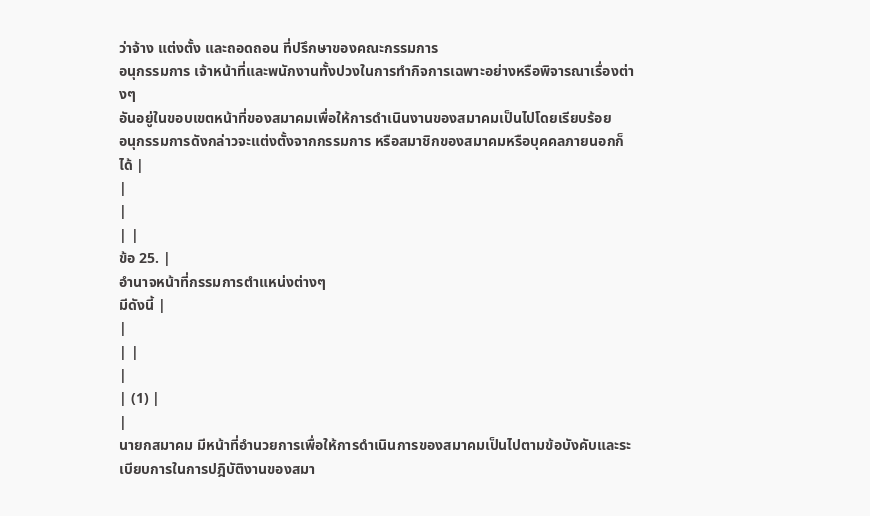ว่าจ้าง แต่งตั้ง และถอดถอน ที่ปรึกษาของคณะกรรมการ
อนุกรรมการ เจ้าหน้าที่และพนักงานทั้งปวงในการทำกิจการเฉพาะอย่างหรือพิจารณาเรื่องต่างๆ
อันอยู่ในขอบเขตหน้าที่ของสมาคมเพื่อให้การดำเนินงานของสมาคมเป็นไปโดยเรียบร้อย
อนุกรรมการดังกล่าวจะแต่งตั้งจากกรรมการ หรือสมาชิกของสมาคมหรือบุคคลภายนอกก็ได้ |
|
|
| |
ข้อ 25. |
อำนาจหน้าที่กรรมการตำแหน่งต่างๆ
มีดังนี้ |
|
| |
|
| (1) |
|
นายกสมาคม มีหน้าที่อำนวยการเพื่อให้การดำเนินการของสมาคมเป็นไปตามข้อบังคับและระเบียบการในการปฎิบัติงานของสมา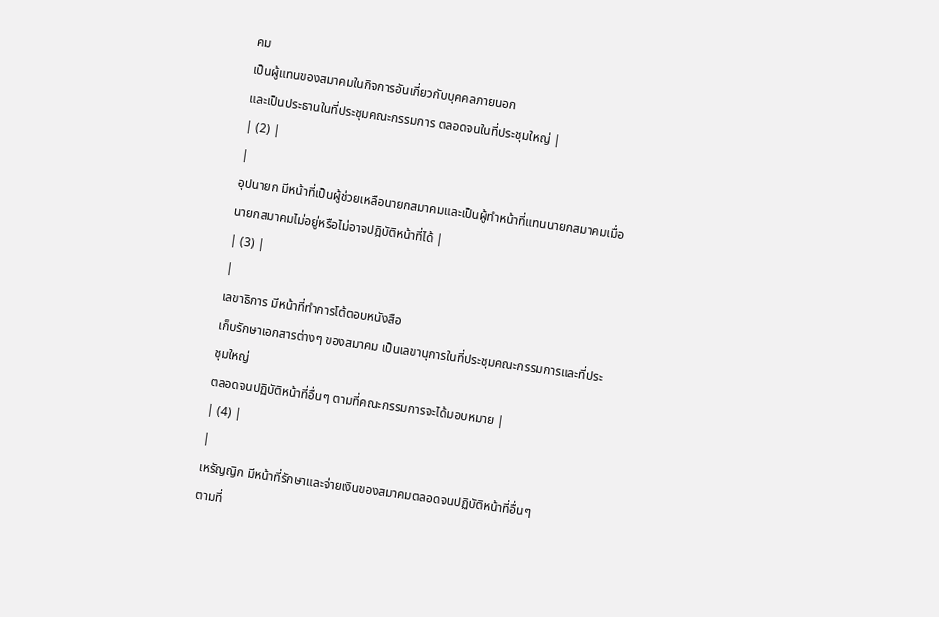คม
เป็นผู้แทนของสมาคมในกิจการอันเกี่ยวกับบุคคลภายนอก
และเป็นประธานในที่ประชุมคณะกรรมการ ตลอดจนในที่ประชุมใหญ่ |
| (2) |
|
อุปนายก มีหน้าที่เป็นผู้ช่วยเหลือนายกสมาคมและเป็นผู้ทำหน้าที่แทนนายกสมาคมเมื่อนายกสมาคมไม่อยู่หรือไม่อาจปฎิบัติหน้าที่ได้ |
| (3) |
|
เลขาธิการ มีหน้าที่ทำการโต้ตอบหนังสือ
เก็บรักษาเอกสารต่างๆ ของสมาคม เป็นเลขานุการในที่ประชุมคณะกรรมการและที่ประชุมใหญ่
ตลอดจนปฏิบัติหน้าที่อื่นๆ ตามที่คณะกรรมการจะได้มอบหมาย |
| (4) |
|
เหรัญญิก มีหน้าที่รักษาและจ่ายเงินของสมาคมตลอดจนปฏิบัติหน้าที่อื่นๆ
ตามที่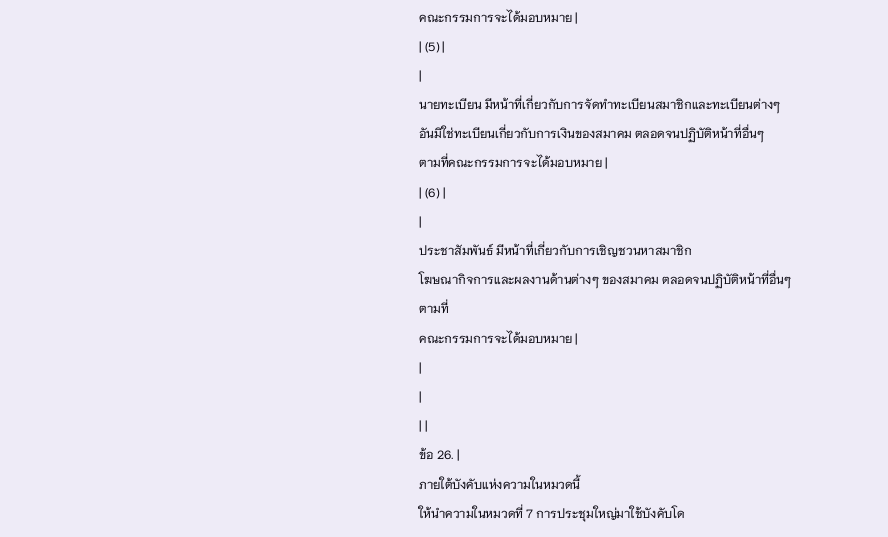คณะกรรมการจะได้มอบหมาย |
| (5) |
|
นายทะเบียน มีหน้าที่เกี่ยวกับการจัดทำทะเบียนสมาชิกและทะเบียนต่างๆ
อันมิใช่ทะเบียนเกี่ยวกับการเงินของสมาคม ตลอดจนปฏิบัติหน้าที่อื่นๆ
ตามที่คณะกรรมการจะได้มอบหมาย |
| (6) |
|
ประชาสัมพันธ์ มีหน้าที่เกี่ยวกับการเชิญชวนหาสมาชิก
โฆษณากิจการและผลงานด้านต่างๆ ของสมาคม ตลอดจนปฏิบัติหน้าที่อื่นๆ
ตามที่
คณะกรรมการจะได้มอบหมาย |
|
|
| |
ข้อ 26. |
ภายใต้บังคับแห่งความในหมวดนี้
ให้นำความในหมวดที่ 7 การประชุมใหญ่มาใช้บังคับโด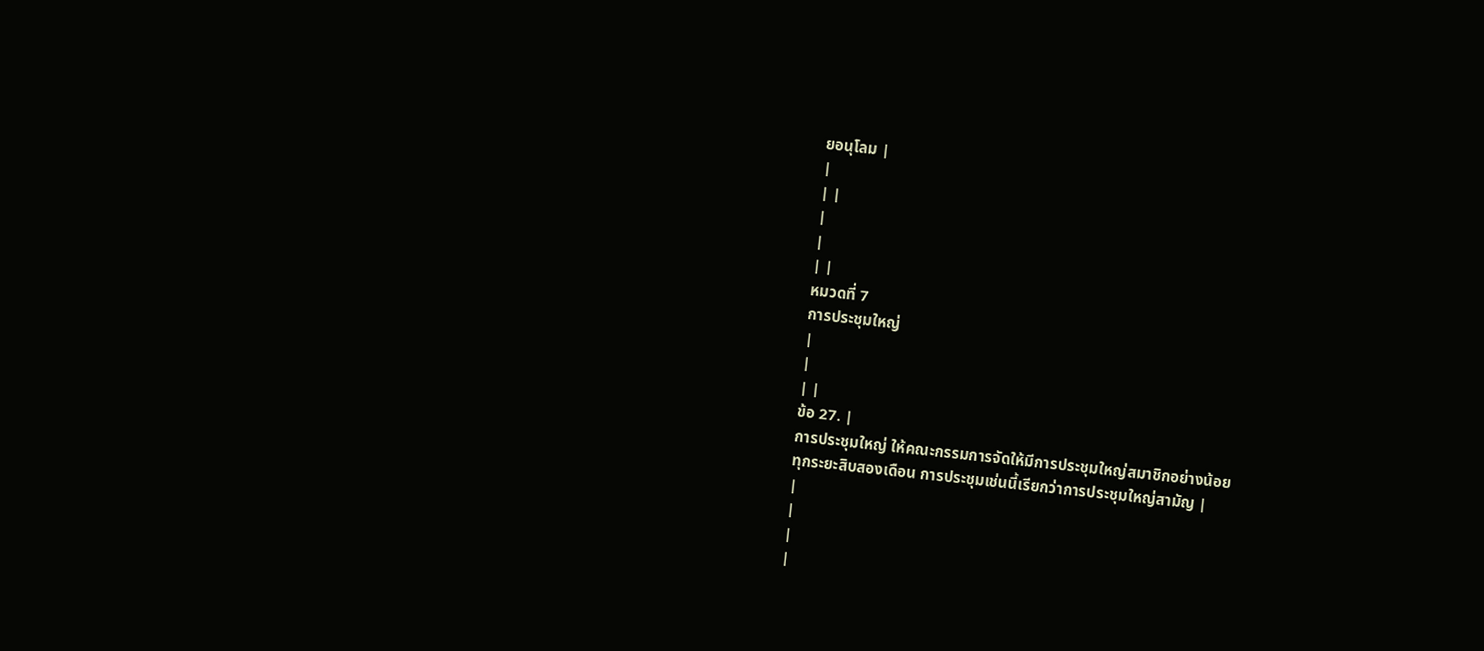ยอนุโลม |
|
| |
|
|
| |
หมวดที่ 7
การประชุมใหญ่
|
|
| |
ข้อ 27. |
การประชุมใหญ่ ให้คณะกรรมการจัดให้มีการประชุมใหญ่สมาชิกอย่างน้อย
ทุกระยะสิบสองเดือน การประชุมเช่นนี้เรียกว่าการประชุมใหญ่สามัญ |
|
|
|
|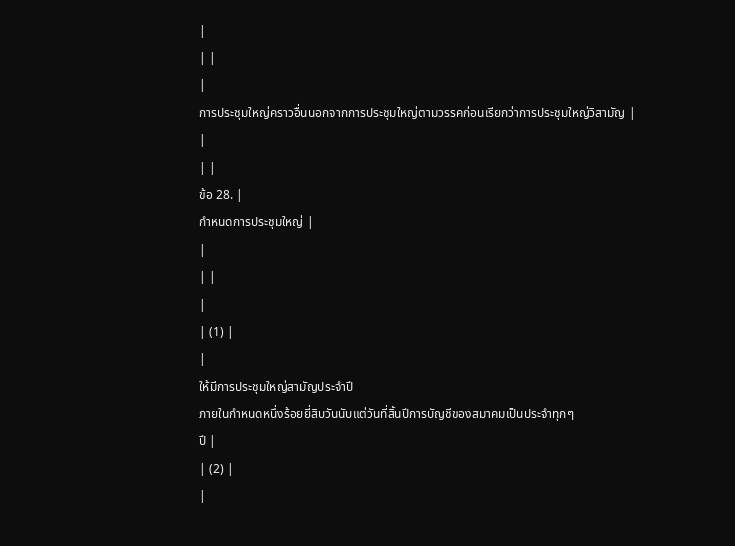|
| |
|
การประชุมใหญ่คราวอื่นนอกจากการประชุมใหญ่ตามวรรคก่อนเรียกว่าการประชุมใหญ่วิสามัญ |
|
| |
ข้อ 28. |
กำหนดการประชุมใหญ่ |
|
| |
|
| (1) |
|
ให้มีการประชุมใหญ่สามัญประจำปี
ภายในกำหนดหนึ่งร้อยยี่สิบวันนับแต่วันที่สิ้นปีการบัญชีของสมาคมเป็นประจำทุกๆ
ปี |
| (2) |
|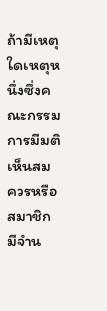ถ้ามีเหตุใดเหตุหนึ่งซึ่งคณะกรรมการมีมติเห็นสมควรหรือสมาชิกมีจำน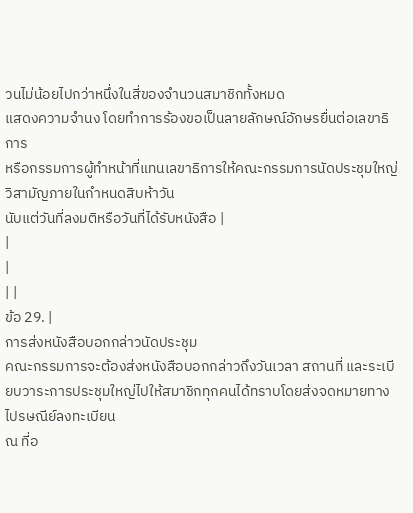วนไม่น้อยไปกว่าหนึ่งในสี่ของจำนวนสมาชิกทั้งหมด
แสดงความจำนง โดยทำการร้องขอเป็นลายลักษณ์อักษรยื่นต่อเลขาธิการ
หรือกรรมการผู้ทำหน้าที่แทนเลขาธิการให้คณะกรรมการนัดประชุมใหญ่วิสามัญภายในกำหนดสิบห้าวัน
นับแต่วันที่ลงมติหรือวันที่ได้รับหนังสือ |
|
|
| |
ข้อ 29. |
การส่งหนังสือบอกกล่าวนัดประชุม
คณะกรรมการจะต้องส่งหนังสือบอกกล่าวถึงวันเวลา สถานที่ และระเบียบวาระการประชุมใหญ่ไปให้สมาชิกทุกคนได้ทราบโดยส่งจดหมายทางไปรษณีย์ลงทะเบียน
ณ ที่อ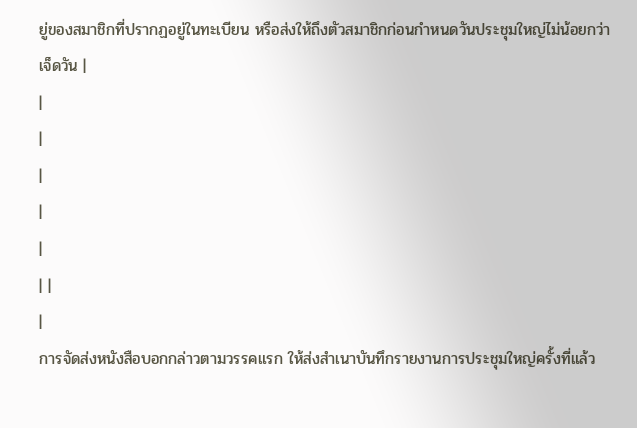ยู่ของสมาชิกที่ปรากฏอยู่ในทะเบียน หรือส่งให้ถึงตัวสมาชิกก่อนกำหนดวันประชุมใหญ่ไม่น้อยกว่าเจ็ดวัน |
|
|
|
|
|
| |
|
การจัดส่งหนังสือบอกกล่าวตามวรรคแรก ให้ส่งสำเนาบันทึกรายงานการประชุมใหญ่ครั้งที่แล้ว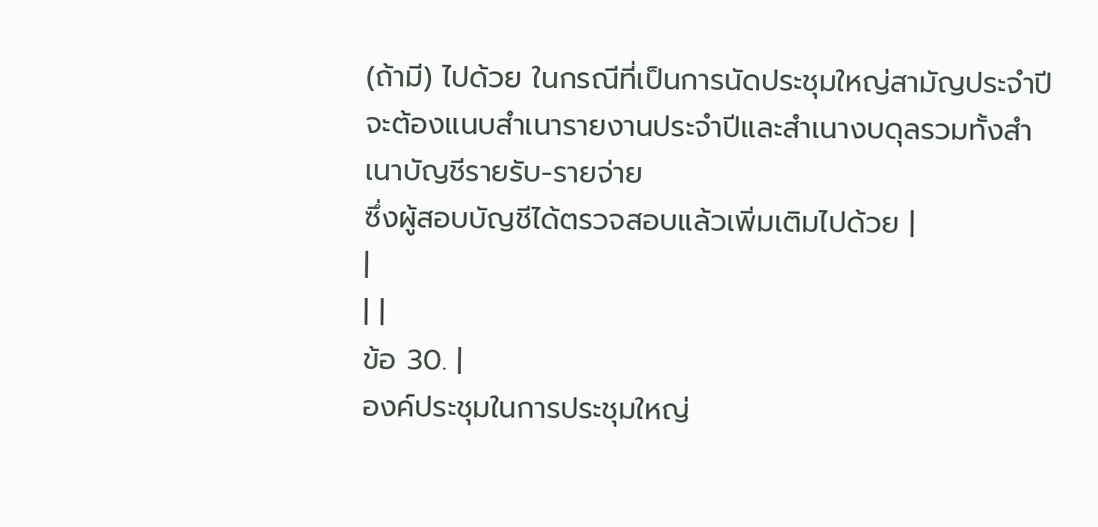(ถ้ามี) ไปด้วย ในกรณีที่เป็นการนัดประชุมใหญ่สามัญประจำปีจะต้องแนบสำเนารายงานประจำปีและสำเนางบดุลรวมทั้งสำเนาบัญชีรายรับ-รายจ่าย
ซึ่งผู้สอบบัญชีได้ตรวจสอบแล้วเพิ่มเติมไปด้วย |
|
| |
ข้อ 30. |
องค์ประชุมในการประชุมใหญ่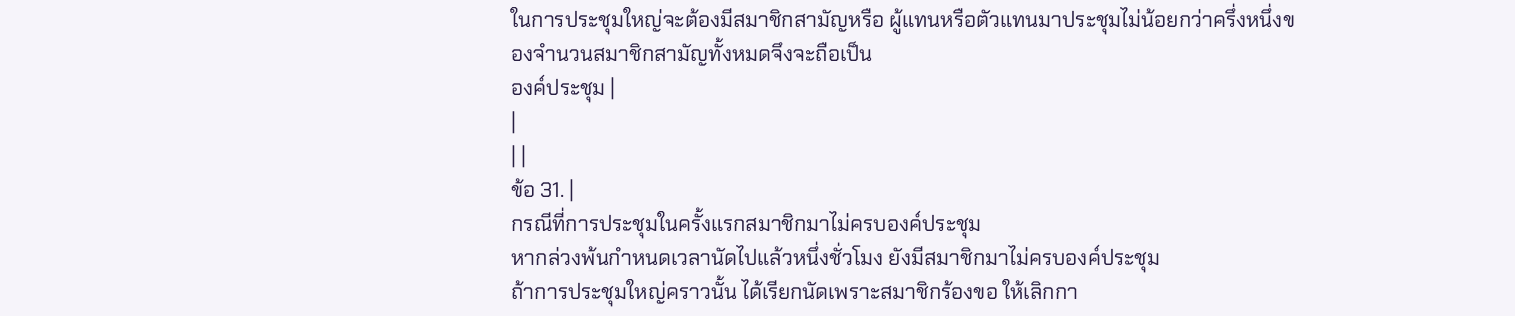ในการประชุมใหญ่จะต้องมีสมาชิกสามัญหรือ ผู้แทนหรือตัวแทนมาประชุมไม่น้อยกว่าครึ่งหนึ่งของจำนวนสมาชิกสามัญทั้งหมดจึงจะถือเป็น
องค์ประชุม |
|
| |
ข้อ 31. |
กรณีที่การประชุมในครั้งแรกสมาชิกมาไม่ครบองค์ประชุม
หากล่วงพ้นกำหนดเวลานัดไปแล้วหนึ่งชั่วโมง ยังมีสมาชิกมาไม่ครบองค์ประชุม
ถ้าการประชุมใหญ่คราวนั้น ได้เรียกนัดเพราะสมาชิกร้องขอ ให้เลิกกา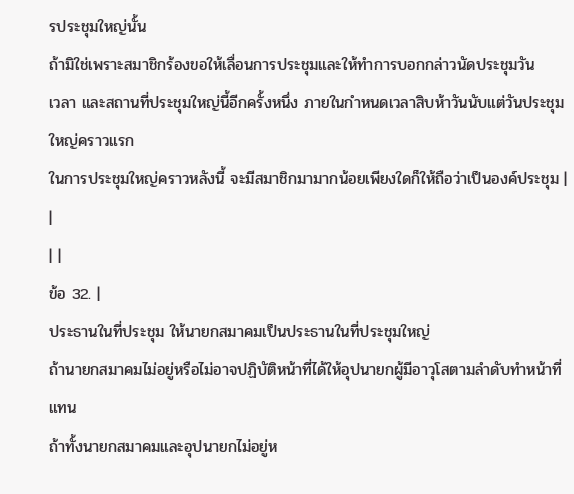รประชุมใหญ่นั้น
ถ้ามิใช่เพราะสมาชิกร้องขอให้เลื่อนการประชุมและให้ทำการบอกกล่าวนัดประชุมวัน
เวลา และสถานที่ประชุมใหญ่นี้อีกครั้งหนึ่ง ภายในกำหนดเวลาสิบห้าวันนับแต่วันประชุมใหญ่คราวแรก
ในการประชุมใหญ่คราวหลังนี้ จะมีสมาชิกมามากน้อยเพียงใดก็ให้ถือว่าเป็นองค์ประชุม |
|
| |
ข้อ 32. |
ประธานในที่ประชุม ให้นายกสมาคมเป็นประธานในที่ประชุมใหญ่
ถ้านายกสมาคมไม่อยู่หรือไม่อาจปฏิบัติหน้าที่ได้ให้อุปนายกผู้มีอาวุโสตามลำดับทำหน้าที่แทน
ถ้าทั้งนายกสมาคมและอุปนายกไม่อยู่ห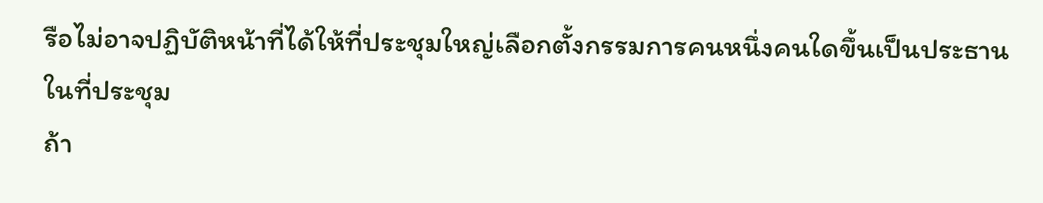รือไม่อาจปฏิบัติหน้าที่ได้ให้ที่ประชุมใหญ่เลือกตั้งกรรมการคนหนึ่งคนใดขึ้นเป็นประธานในที่ประชุม
ถ้า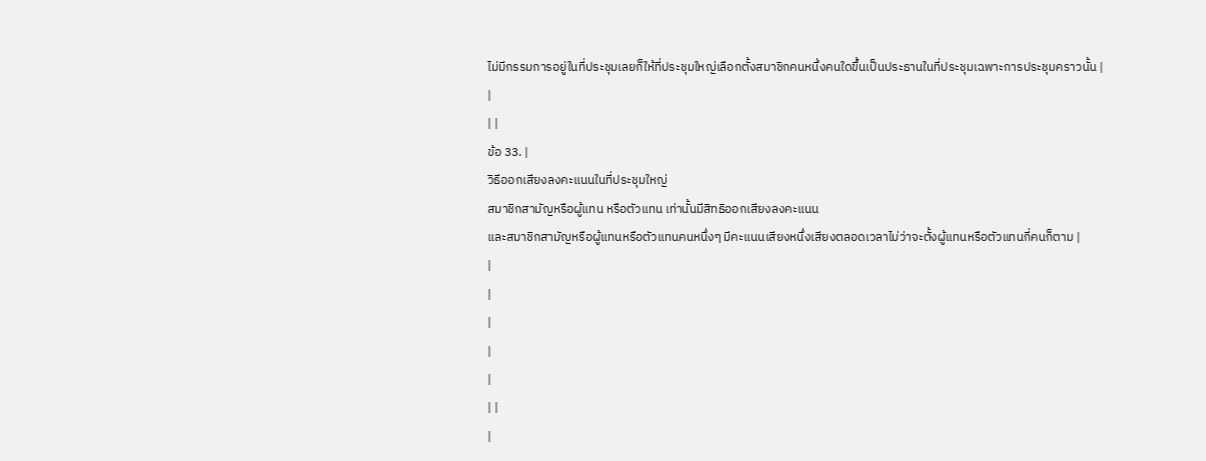ไม่มีกรรมการอยู่ในที่ประชุมเลยก็ให้ที่ประชุมใหญ่เลือกตั้งสมาชิกคนหนึ่งคนใดขึ้นเป็นประธานในที่ประชุมเฉพาะการประชุมคราวนั้น |
|
| |
ข้อ 33. |
วิธีออกเสียงลงคะแนนในที่ประชุมใหญ่
สมาชิกสามัญหรือผู้แทน หรือตัวแทน เท่านั้นมีสิทธิออกเสียงลงคะแนน
และสมาชิกสามัญหรือผู้แทนหรือตัวแทนคนหนึ่งๆ มีคะแนนเสียงหนึ่งเสียงตลอดเวลาไม่ว่าจะตั้งผู้แทนหรือตัวแทนกี่คนก็ตาม |
|
|
|
|
|
| |
|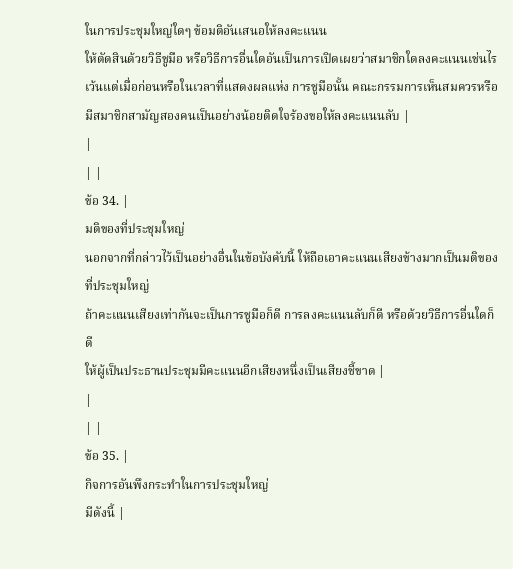ในการประชุมใหญ่ใดๆ ข้อมติอันเสนอให้ลงคะแนน
ให้ตัดสินด้วยวิธีชูมือ หรือวิธีการอื่นใดอันเป็นการเปิดเผยว่าสมาชิกใดลงคะแนนเช่นไร
เว้นแต่เมื่อก่อนหรือในเวลาที่แสดงผลแห่ง การชูมือนั้น คณะกรรมการเห็นสมควรหรือมีสมาชิกสามัญสองคนเป็นอย่างน้อยติดใจร้องขอให้ลงคะแนนลับ |
|
| |
ข้อ 34. |
มติของที่ประชุมใหญ่
นอกจากที่กล่าวไว้เป็นอย่างอื่นในข้อบังคับนี้ ให้ถือเอาคะแนนเสียงข้างมากเป็นมติของที่ประชุมใหญ่
ถ้าคะแนนเสียงเท่ากันจะเป็นการชูมือก็ดี การลงคะแนนลับก็ดี หรือด้วยวิธีการอื่นใดก็ดี
ให้ผู้เป็นประธานประชุมมีคะแนนอีกเสียงหนึ่งเป็นเสียงชี้ขาด |
|
| |
ข้อ 35. |
กิจการอันพึงกระทำในการประชุมใหญ่
มีดังนี้ |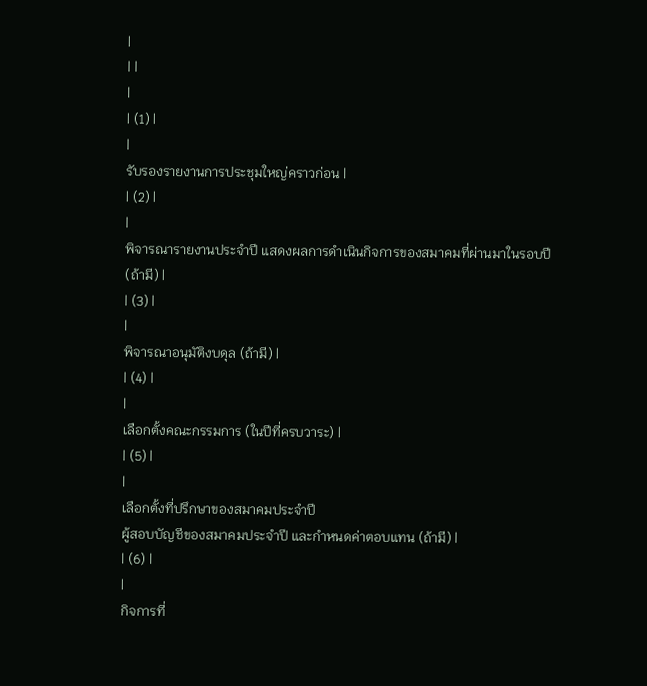|
| |
|
| (1) |
|
รับรองรายงานการประชุมใหญ่คราวก่อน |
| (2) |
|
พิจารณารายงานประจำปี แสดงผลการดำเนินกิจการของสมาคมที่ผ่านมาในรอบปี
(ถ้ามี) |
| (3) |
|
พิจารณาอนุมัติงบดุล (ถ้ามี) |
| (4) |
|
เลือกตั้งคณะกรรมการ (ในปีที่ครบวาระ) |
| (5) |
|
เลือกตั้งที่ปรึกษาของสมาคมประจำปี
ผู้สอบบัญชีของสมาคมประจำปี และกำหนดค่าตอบแทน (ถ้ามี) |
| (6) |
|
กิจการที่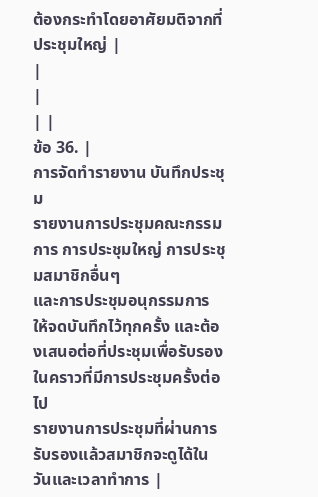ต้องกระทำโดยอาศัยมติจากที่ประชุมใหญ่ |
|
|
| |
ข้อ 36. |
การจัดทำรายงาน บันทึกประชุม
รายงานการประชุมคณะกรรมการ การประชุมใหญ่ การประชุมสมาชิกอื่นๆ
และการประชุมอนุกรรมการ ให้จดบันทึกไว้ทุกครั้ง และต้องเสนอต่อที่ประชุมเพื่อรับรองในคราวที่มีการประชุมครั้งต่อไป
รายงานการประชุมที่ผ่านการรับรองแล้วสมาชิกจะดูได้ในวันและเวลาทำการ |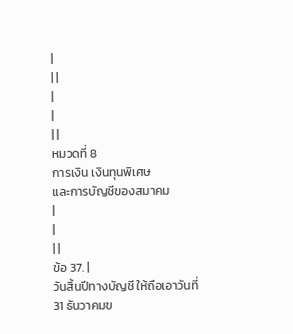|
| |
|
|
| |
หมวดที่ 8
การเงิน เงินทุนพิเศษ
และการบัญชีของสมาคม
|
|
| |
ข้อ 37. |
วันสิ้นปีทางบัญชี ให้ถือเอาวันที่
31 ธันวาคมข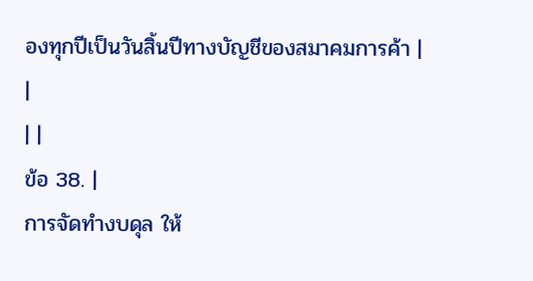องทุกปีเป็นวันสิ้นปีทางบัญชีของสมาคมการค้า |
|
| |
ข้อ 38. |
การจัดทำงบดุล ให้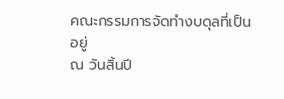คณะกรรมการจัดทำงบดุลที่เป็นอยู่
ณ วันสิ้นปี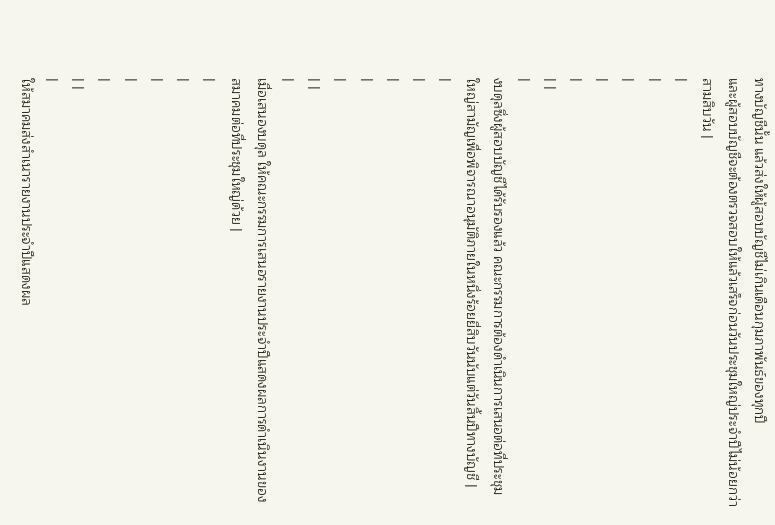ทางบัญชีนั้น แล้วส่งให้ผู้สอบบัญชีไม่เกินเดือนกุมภาพันธ์ของทุกปี
และผู้สอบบัญชีจะต้องตรวจสอบให้แล้วเสร็จก่อนวันประชุมใหญ่ประจำปีไม่น้อยกว่าสามสิบวัน |
|
|
|
|
|
| |
|
งบดุลซึ่งผู้สอบบัญชีได้รับรองแล้ว คณะกรรมการต้องดำเนินการเสนอต่อที่ประชุมใหญ่สามัญเพื่อพิจารณาอนุมัติภายในหนึ่งร้อยยี่สิบวันนับแต่วันสิ้นปีทางบัญชี |
|
|
|
|
|
| |
|
เมื่อเสนองบดุล ให้คณะกรรมการเสนอรายงานประจำปีแสดงผลการดำเนินงานของสมาคมต่อที่ประชุมใหญ่ด้วย |
|
|
|
|
|
| |
|
ให้สมาคมส่งสำเนารายงานประจำปีแสดงผล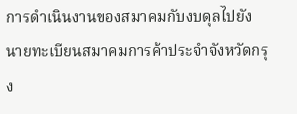การดำเนินงานของสมาคมกับงบดุลไปยัง
นายทะเบียนสมาคมการค้าประจำจังหวัดกรุง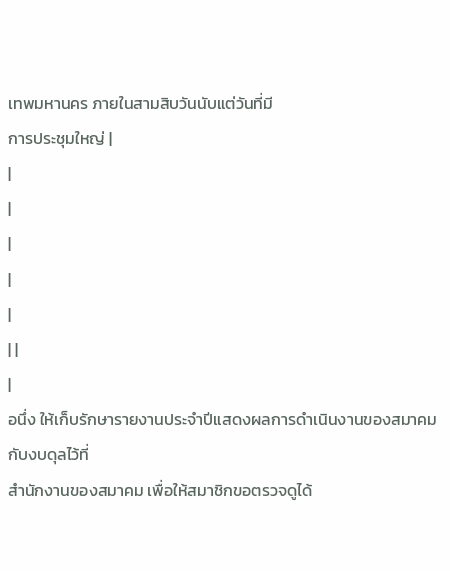เทพมหานคร ภายในสามสิบวันนับแต่วันที่มี
การประชุมใหญ่ |
|
|
|
|
|
| |
|
อนึ่ง ให้เก็บรักษารายงานประจำปีแสดงผลการดำเนินงานของสมาคมกับงบดุลไว้ที่
สำนักงานของสมาคม เพื่อให้สมาชิกขอตรวจดูได้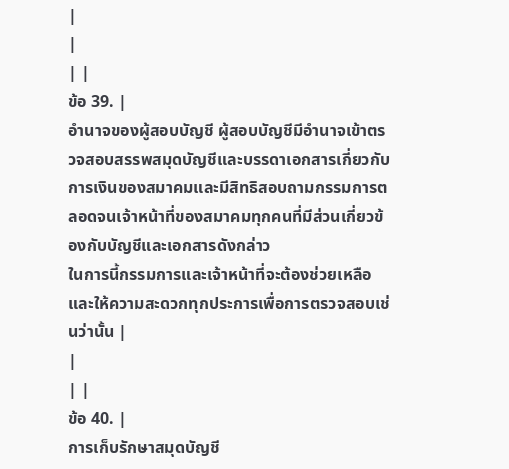|
|
| |
ข้อ 39. |
อำนาจของผู้สอบบัญชี ผู้สอบบัญชีมีอำนาจเข้าตรวจสอบสรรพสมุดบัญชีและบรรดาเอกสารเกี่ยวกับการเงินของสมาคมและมีสิทธิสอบถามกรรมการตลอดจนเจ้าหน้าที่ของสมาคมทุกคนที่มีส่วนเกี่ยวข้องกับบัญชีและเอกสารดังกล่าว
ในการนี้กรรมการและเจ้าหน้าที่จะต้องช่วยเหลือและให้ความสะดวกทุกประการเพื่อการตรวจสอบเช่นว่านั้น |
|
| |
ข้อ 40. |
การเก็บรักษาสมุดบัญชี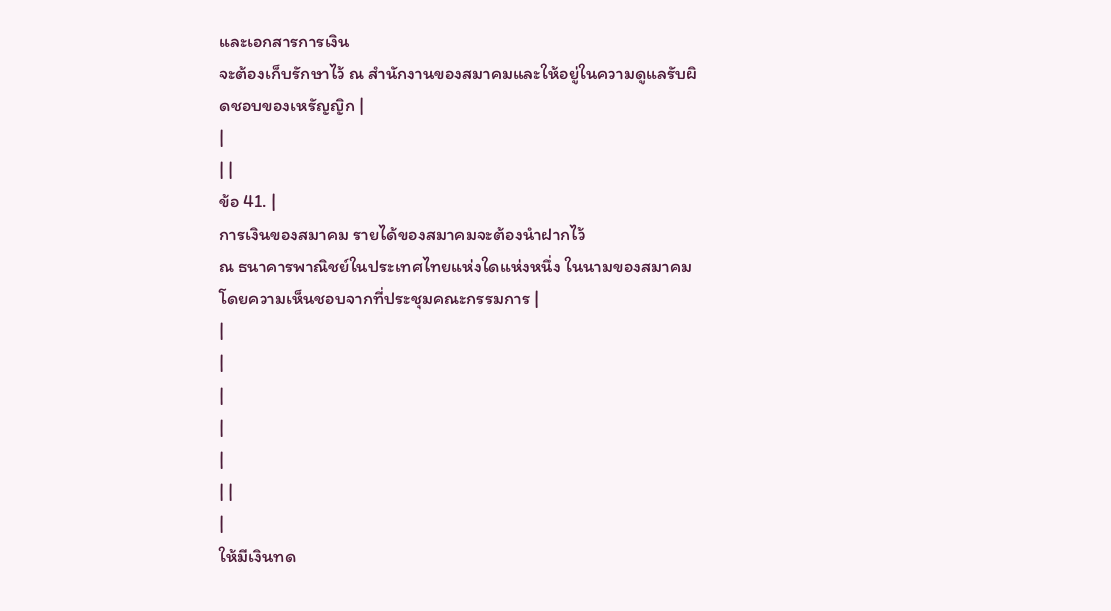และเอกสารการเงิน
จะต้องเก็บรักษาไว้ ณ สำนักงานของสมาคมและให้อยู่ในความดูแลรับผิดชอบของเหรัญญิก |
|
| |
ข้อ 41. |
การเงินของสมาคม รายได้ของสมาคมจะต้องนำฝากไว้
ณ ธนาคารพาณิชย์ในประเทศไทยแห่งใดแห่งหนึ่ง ในนามของสมาคมโดยความเห็นชอบจากที่ประชุมคณะกรรมการ |
|
|
|
|
|
| |
|
ให้มีเงินทด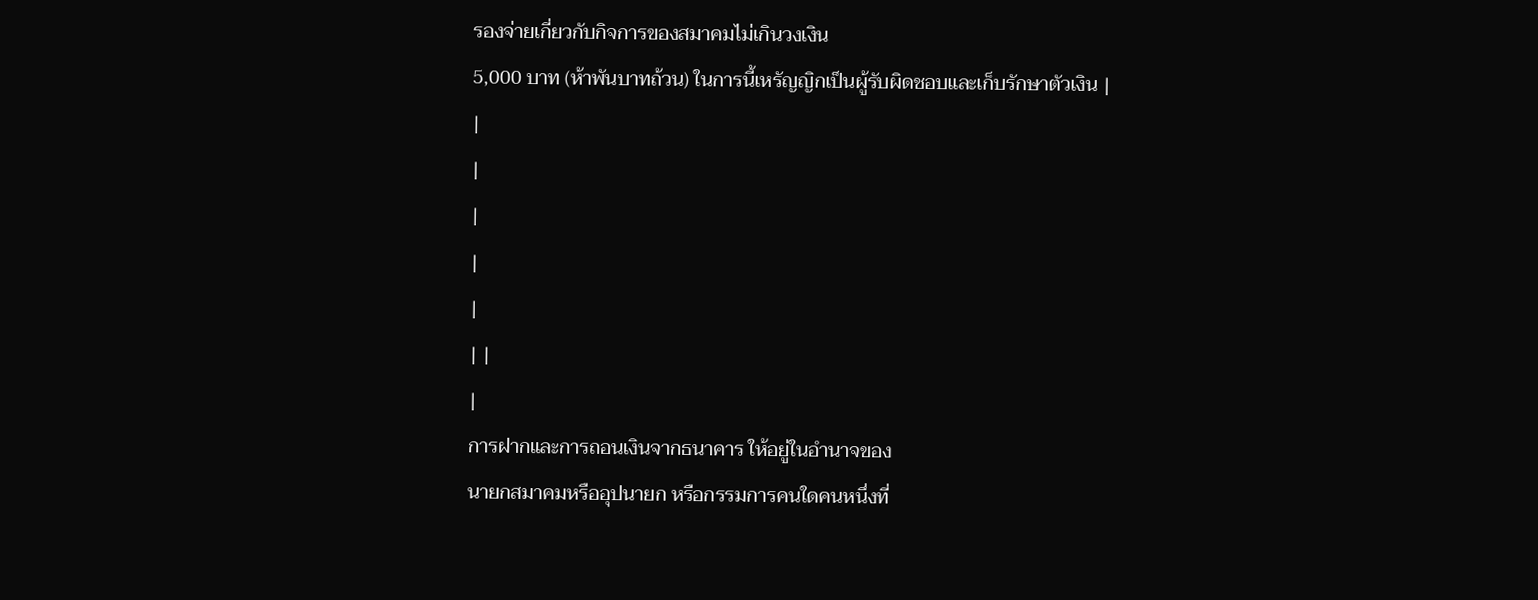รองจ่ายเกี่ยวกับกิจการของสมาคมไม่เกินวงเงิน
5,000 บาท (ห้าพันบาทถ้วน) ในการนี้เหรัญญิกเป็นผู้รับผิดชอบและเก็บรักษาตัวเงิน |
|
|
|
|
|
| |
|
การฝากและการถอนเงินจากธนาคาร ให้อยู่ในอำนาจของ
นายกสมาคมหรืออุปนายก หรือกรรมการคนใดคนหนึ่งที่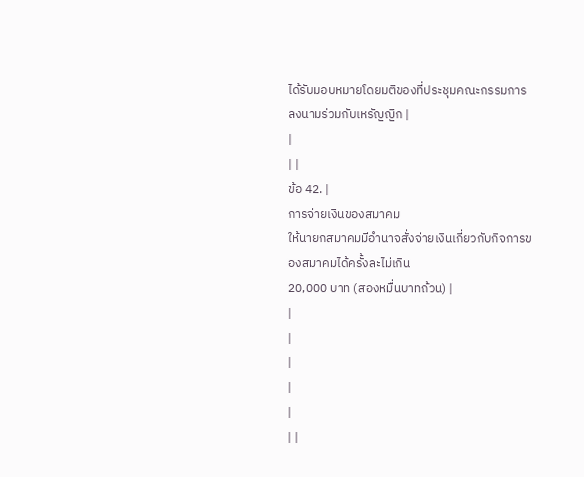ได้รับมอบหมายโดยมติของที่ประชุมคณะกรรมการลงนามร่วมกับเหรัญญิก |
|
| |
ข้อ 42. |
การจ่ายเงินของสมาคม
ให้นายกสมาคมมีอำนาจสั่งจ่ายเงินเกี่ยวกับกิจการของสมาคมได้ครั้งละไม่เกิน
20,000 บาท (สองหมื่นบาทถ้วน) |
|
|
|
|
|
| |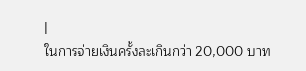|
ในการจ่ายเงินครั้งละเกินกว่า 20,000 บาท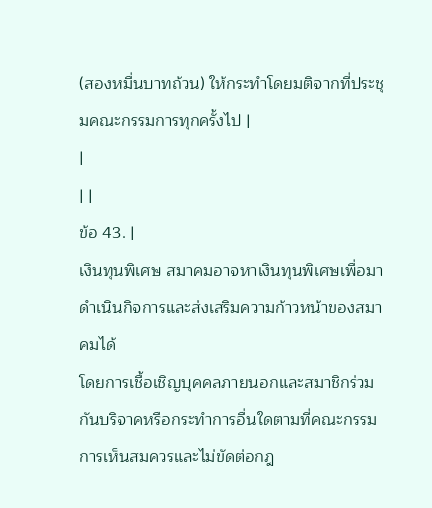(สองหมื่นบาทถ้วน) ให้กระทำโดยมติจากที่ประชุมคณะกรรมการทุกครั้งไป |
|
| |
ข้อ 43. |
เงินทุนพิเศษ สมาคมอาจหาเงินทุนพิเศษเพื่อมาดำเนินกิจการและส่งเสริมความก้าวหน้าของสมาคมได้
โดยการเชื้อเชิญบุคคลภายนอกและสมาชิกร่วมกันบริจาคหรือกระทำการอื่นใดตามที่คณะกรรมการเห็นสมควรและไม่ขัดต่อกฎ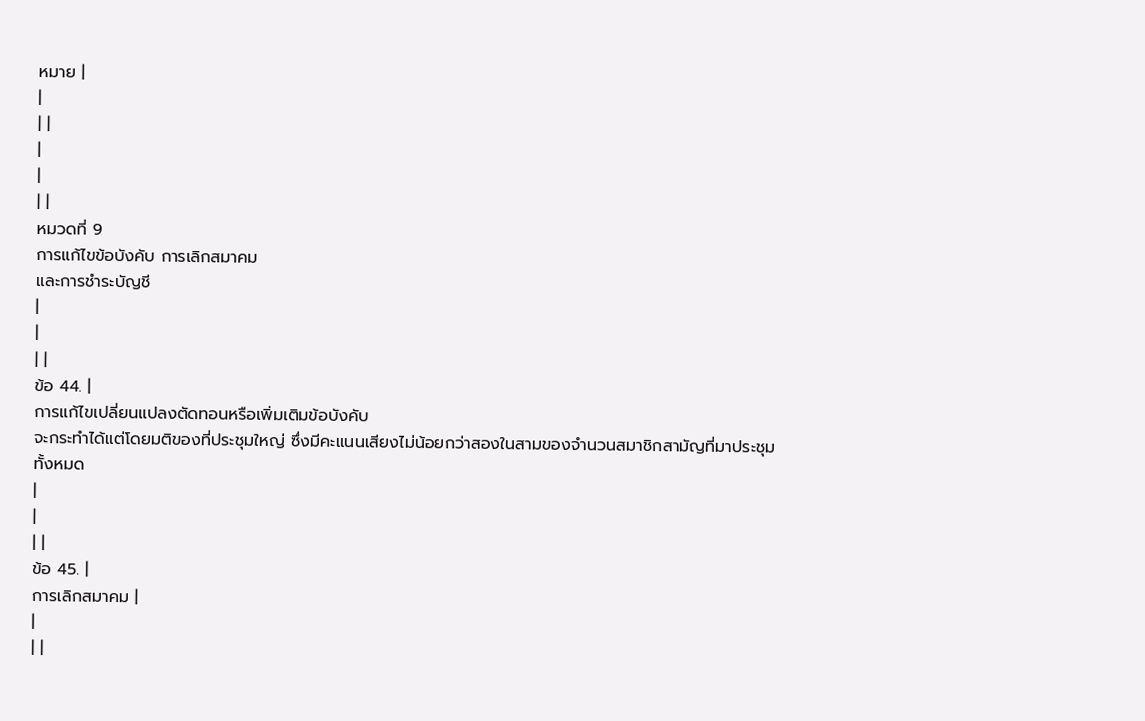หมาย |
|
| |
|
|
| |
หมวดที่ 9
การแก้ไขข้อบังคับ การเลิกสมาคม
และการชำระบัญชี
|
|
| |
ข้อ 44. |
การแก้ไขเปลี่ยนแปลงตัดทอนหรือเพิ่มเติมข้อบังคับ
จะกระทำได้แต่โดยมติของที่ประชุมใหญ่ ซึ่งมีคะแนนเสียงไม่น้อยกว่าสองในสามของจำนวนสมาชิกสามัญที่มาประชุม
ทั้งหมด
|
|
| |
ข้อ 45. |
การเลิกสมาคม |
|
| |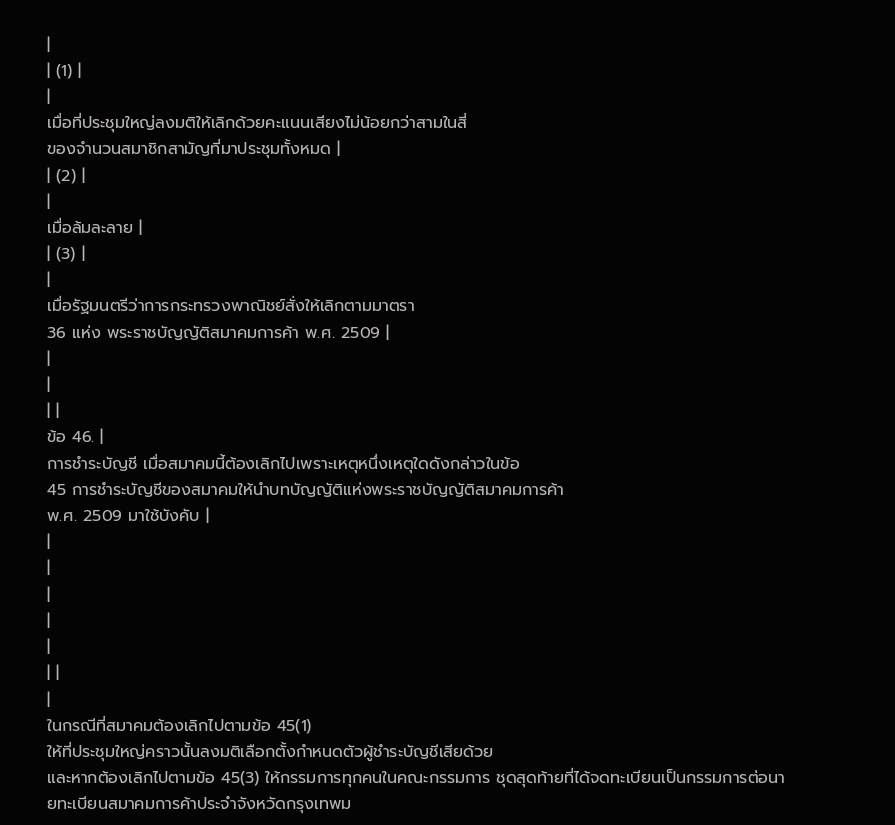|
| (1) |
|
เมื่อที่ประชุมใหญ่ลงมติให้เลิกด้วยคะแนนเสียงไม่น้อยกว่าสามในสี่
ของจำนวนสมาชิกสามัญที่มาประชุมทั้งหมด |
| (2) |
|
เมื่อล้มละลาย |
| (3) |
|
เมื่อรัฐมนตรีว่าการกระทรวงพาณิชย์สั่งให้เลิกตามมาตรา
36 แห่ง พระราชบัญญัติสมาคมการค้า พ.ศ. 2509 |
|
|
| |
ข้อ 46. |
การชำระบัญชี เมื่อสมาคมนี้ต้องเลิกไปเพราะเหตุหนึ่งเหตุใดดังกล่าวในข้อ
45 การชำระบัญชีของสมาคมให้นำบทบัญญัติแห่งพระราชบัญญัติสมาคมการค้า
พ.ศ. 2509 มาใช้บังคับ |
|
|
|
|
|
| |
|
ในกรณีที่สมาคมต้องเลิกไปตามข้อ 45(1)
ให้ที่ประชุมใหญ่คราวนั้นลงมติเลือกตั้งกำหนดตัวผู้ชำระบัญชีเสียด้วย
และหากต้องเลิกไปตามข้อ 45(3) ให้กรรมการทุกคนในคณะกรรมการ ชุดสุดท้ายที่ได้จดทะเบียนเป็นกรรมการต่อนายทะเบียนสมาคมการค้าประจำจังหวัดกรุงเทพม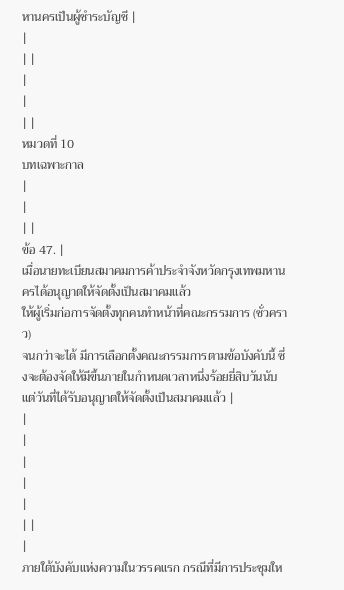หานครเป็นผู้ชำระบัญชี |
|
| |
|
|
| |
หมวดที่ 10
บทเฉพาะกาล
|
|
| |
ข้อ 47. |
เมื่อนายทะเบียนสมาคมการค้าประจำจังหวัดกรุงเทพมหานครได้อนุญาตให้จัดตั้งเป็นสมาคมแล้ว
ให้ผู้เริ่มก่อการจัดตั้งทุกคนทำหน้าที่คณะกรรมการ (ชั่วคราว)
จนกว่าจะได้ มีการเลือกตั้งคณะกรรมการตามข้อบังคับนี้ ซึ่งจะต้องจัดให้มีขึ้นภายในกำหนดเวลาหนึ่งร้อยยี่สิบวันนับแต่วันที่ได้รับอนุญาตให้จัดตั้งเป็นสมาคมแล้ว |
|
|
|
|
|
| |
|
ภายใต้บังคับแห่งความในวรรคแรก กรณีที่มีการประชุมให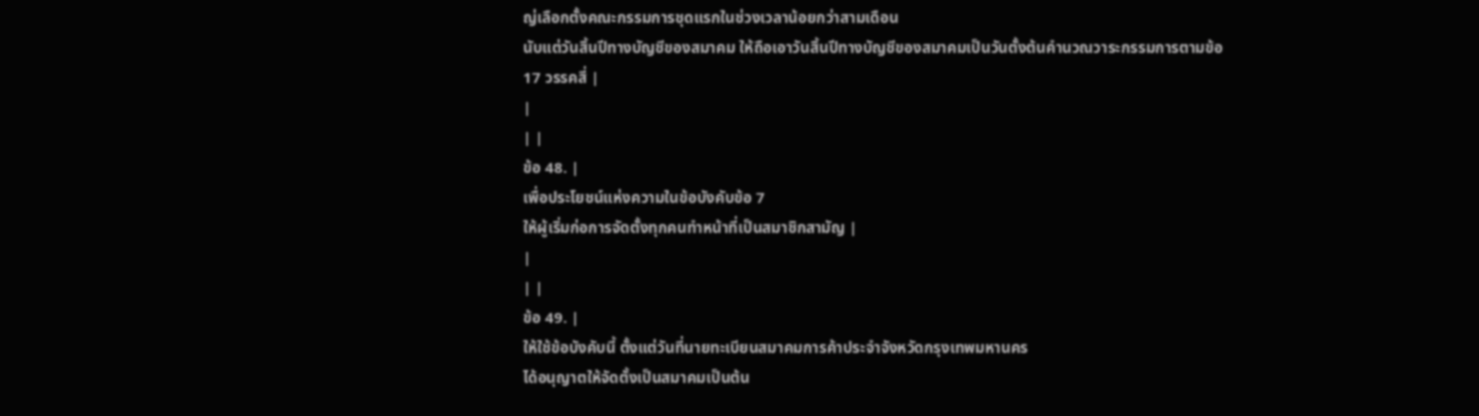ญ่เลือกตั้งคณะกรรมการชุดแรกในช่วงเวลาน้อยกว่าสามเดือน
นับแต่วันสิ้นปีทางบัญชีของสมาคม ให้ถือเอาวันสิ้นปีทางบัญชีของสมาคมเป็นวันตั้งต้นคำนวณวาระกรรมการตามข้อ
17 วรรคสี่ |
|
| |
ข้อ 48. |
เพื่อประโยชน์แห่งความในข้อบังคับข้อ 7
ให้ผู้เริ่มก่อการจัดตั้งทุกคนทำหน้าที่เป็นสมาชิกสามัญ |
|
| |
ข้อ 49. |
ให้ใช้ข้อบังคับนี้ ตั้งแต่วันที่นายทะเบียนสมาคมการค้าประจำจังหวัดกรุงเทพมหานคร
ได้อนุญาตให้จัดตั้งเป็นสมาคมเป็นต้น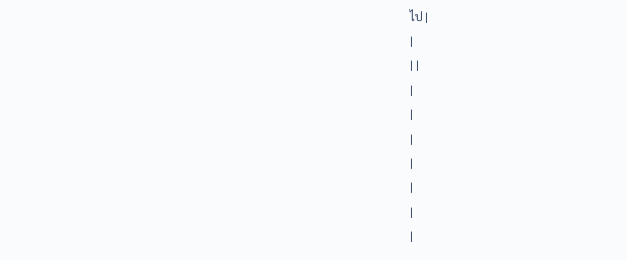ไป |
|
| |
|
|
|
|
|
|
|